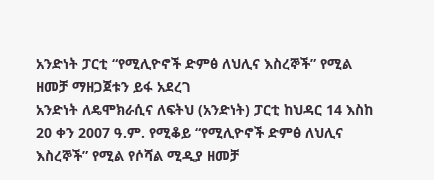አንድነት ፓርቲ “የሚሊዮኖች ድምፅ ለህሊና እስረኞች” የሚል ዘመቻ ማዘጋጀቱን ይፋ አደረገ
አንድነት ለዴሞክራሲና ለፍትህ (አንድነት) ፓርቲ ከህዳር 14 እስከ 20 ቀን 2007 ዓ.ም. የሚቆይ “የሚሊዮኖች ድምፅ ለህሊና እስረኞች” የሚል የሶሻል ሚዲያ ዘመቻ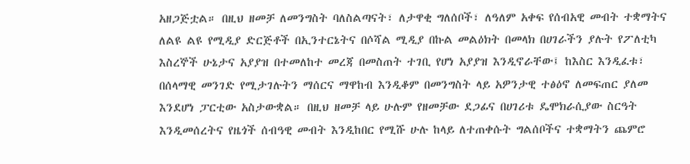አዘጋጅቷል። በዚህ ዘመቻ ለመንግስት ባለስልጣናት፣ ለታዋቂ ግለሰቦች፣ ለዓለም አቀፍ የሰብአዊ መብት ተቋማትና ለልዩ ልዩ የሚዲያ ድርጅቶች በኢንተርኔትና በሶሻል ሚዲያ በኩል መልዕክት በመላክ በሀገራችን ያሉት የፖለቲካ እስረኞች ሁኔታና አያያዝ በተመለከተ መረጃ በመስጠት ተገቢ የሆነ አያያዝ እንዲኖራቸው፤ ከእስር እንዲፈቱ፣ በሰላማዊ መንገድ የሚታገሉትን ማሰርና ማዋከብ እንዲቆም በመንግስት ላይ አዎንታዊ ተፅዕኖ ለመፍጠር ያለመ እንደሆነ ፓርቲው አስታውቋል። በዚህ ዘመቻ ላይ ሁሉም የዘመቻው ደጋፊና በሀገሪቱ ዴሞክራሲያው ስርዓት እንዲመሰረትና የዜጎች ሰብዓዊ መብት እንዲከበር የሚሹ ሁሉ ከላይ ለተጠቀሱት ግልሰቦችና ተቋማትን ጨምሮ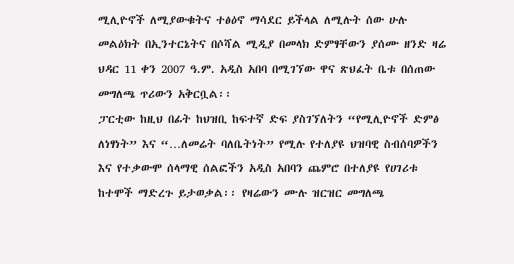ሚሊዮኖች ለሚያውቁትና ተፅዕኖ ማሳደር ይችላል ለሚሉት ሰው ሁሉ መልዕክት በኢንተርኔትና በሶሻል ሚዲያ በመላክ ድምፃቸውን ያሰሙ ዘንድ ዛሬ ህዳር 11 ቀን 2007 ዓ.ም. አዲስ አበባ በሚገኘው ዋና ጽህፈት ቤቱ በሰጠው መግለጫ ጥሪውን አቅርቧል፡፡
ፓርቲው ከዚህ በፊት ከህዝቢ ከፍተኛ ድፍ ያስገኘለትን “የሚሊዮኖች ድምፅ ለነፃነት” እና “…ለመሬት ባለቤትነት” የሚሉ የተለያዩ ህዝባዊ ስብሰባዎችን እና የተቃውሞ ሰላማዊ ሰልፎችን አዲስ አበባን ጨምሮ በተለያዩ የሀገሪቱ ከተሞች ማድረጉ ይታወቃል፡፡ የዛሬውን ሙሉ ዝርዝር መግለጫ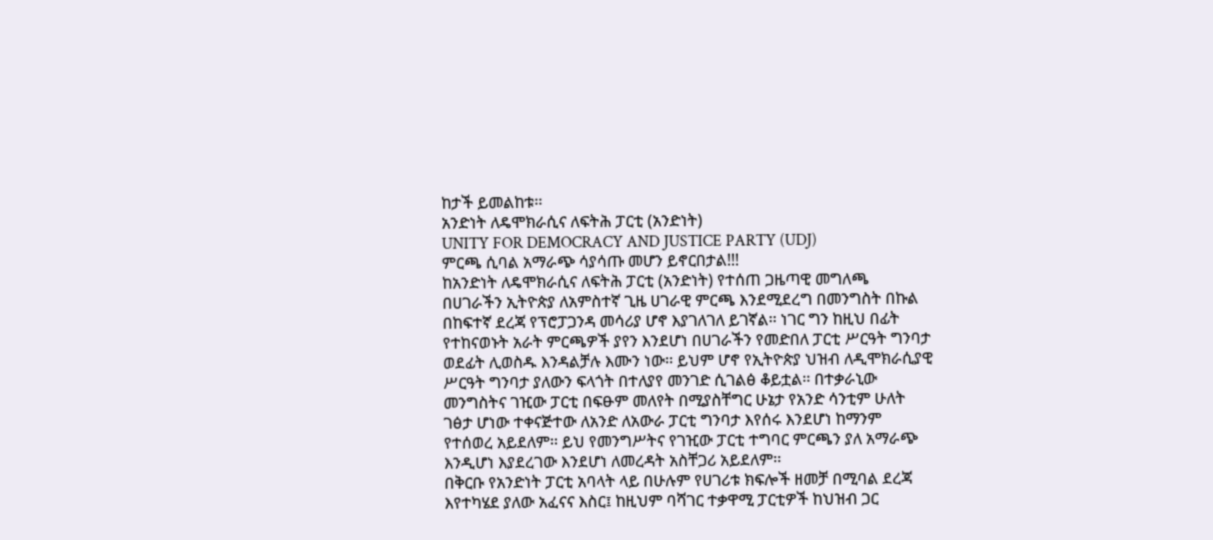ከታች ይመልከቱ፡፡
አንድነት ለዴሞክራሲና ለፍትሕ ፓርቲ (አንድነት)
UNITY FOR DEMOCRACY AND JUSTICE PARTY (UDJ)
ምርጫ ሲባል አማራጭ ሳያሳጡ መሆን ይኖርበታል!!!
ከአንድነት ለዴሞክራሲና ለፍትሕ ፓርቲ (አንድነት) የተሰጠ ጋዜጣዊ መግለጫ
በሀገራችን ኢትዮጵያ ለአምስተኛ ጊዜ ሀገራዊ ምርጫ እንደሚደረግ በመንግስት በኩል በከፍተኛ ደረጃ የፕሮፓጋንዳ መሳሪያ ሆኖ እያገለገለ ይገኛል፡፡ ነገር ግን ከዚህ በፊት የተከናወኑት አራት ምርጫዎች ያየን እንደሆነ በሀገራችን የመድበለ ፓርቲ ሥርዓት ግንባታ ወደፊት ሊወስዱ እንዳልቻሉ እሙን ነው፡፡ ይህም ሆኖ የኢትዮጵያ ህዝብ ለዲሞክራሲያዊ ሥርዓት ግንባታ ያለውን ፍላጎት በተለያየ መንገድ ሲገልፅ ቆይቷል፡፡ በተቃራኒው መንግስትና ገዢው ፓርቲ በፍፁም መለየት በሚያስቸግር ሁኔታ የአንድ ሳንቲም ሁለት ገፅታ ሆነው ተቀናጅተው ለአንድ ለአውራ ፓርቲ ግንባታ እየሰሩ እንደሆነ ከማንም የተሰወረ አይደለም፡፡ ይህ የመንግሥትና የገዢው ፓርቲ ተግባር ምርጫን ያለ አማራጭ እንዲሆነ እያደረገው እንደሆነ ለመረዳት አስቸጋሪ አይደለም፡፡
በቅርቡ የአንድነት ፓርቲ አባላት ላይ በሁሉም የሀገሪቱ ክፍሎች ዘመቻ በሚባል ደረጃ እየተካሄደ ያለው አፈናና እስር፤ ከዚህም ባሻገር ተቃዋሚ ፓርቲዎች ከህዝብ ጋር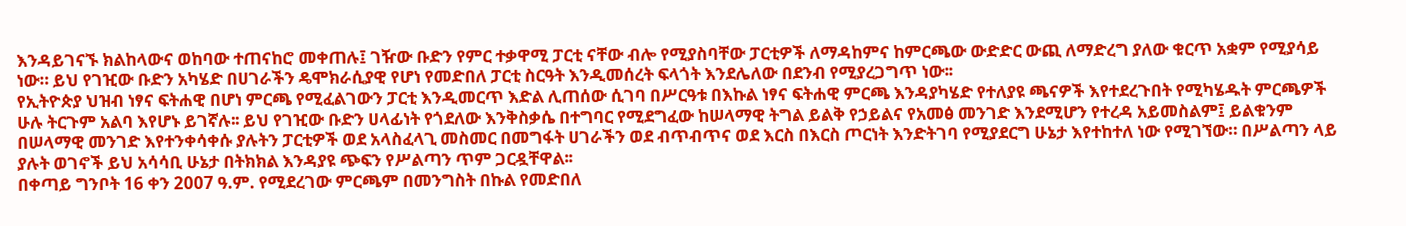እንዳይገናኙ ክልከላውና ወከባው ተጠናከሮ መቀጠሉ፤ ገዥው ቡድን የምር ተቃዋሚ ፓርቲ ናቸው ብሎ የሚያስባቸው ፓርቲዎች ለማዳከምና ከምርጫው ውድድር ውጪ ለማድረግ ያለው ቁርጥ አቋም የሚያሳይ ነው። ይህ የገዢው ቡድን አካሄድ በሀገራችን ዴሞክራሲያዊ የሆነ የመድበለ ፓርቲ ስርዓት እንዲመሰረት ፍላጎት እንደሌለው በደንብ የሚያረጋግጥ ነው፡፡
የኢትዮጵያ ህዝብ ነፃና ፍትሐዊ በሆነ ምርጫ የሚፈልገውን ፓርቲ እንዲመርጥ እድል ሊጠሰው ሲገባ በሥርዓቱ በእኩል ነፃና ፍትሐዊ ምርጫ እንዳያካሄድ የተለያዩ ጫናዎች እየተደረጉበት የሚካሄዱት ምርጫዎች ሁሉ ትርጉም አልባ እየሆኑ ይገኛሉ፡፡ ይህ የገዢው ቡድን ሀላፊነት የጎደለው እንቅስቃሴ በተግባር የሚደግፈው ከሠላማዊ ትግል ይልቅ የኃይልና የአመፅ መንገድ እንደሚሆን የተረዳ አይመስልም፤ ይልቁንም በሠላማዊ መንገድ እየተንቀሳቀሱ ያሉትን ፓርቲዎች ወደ አላስፈላጊ መስመር በመግፋት ሀገራችን ወደ ብጥብጥና ወደ እርስ በእርስ ጦርነት እንድትገባ የሚያደርግ ሁኔታ እየተከተለ ነው የሚገኘው። በሥልጣን ላይ ያሉት ወገኖች ይህ አሳሳቢ ሁኔታ በትክክል እንዳያዩ ጭፍን የሥልጣን ጥም ጋርዷቸዋል፡፡
በቀጣይ ግንቦት 16 ቀን 2007 ዓ.ም. የሚደረገው ምርጫም በመንግስት በኩል የመድበለ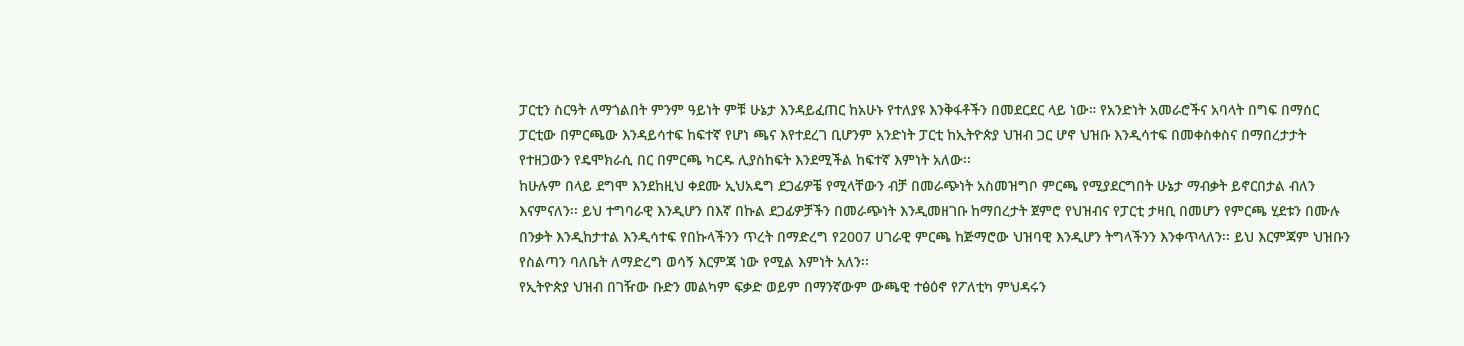ፓርቲን ስርዓት ለማጎልበት ምንም ዓይነት ምቹ ሁኔታ እንዳይፈጠር ከአሁኑ የተለያዩ እንቅፋቶችን በመደርደር ላይ ነው። የአንድነት አመራሮችና አባላት በግፍ በማሰር ፓርቲው በምርጫው እንዳይሳተፍ ከፍተኛ የሆነ ጫና እየተደረገ ቢሆንም አንድነት ፓርቲ ከኢትዮጵያ ህዝብ ጋር ሆኖ ህዝቡ እንዲሳተፍ በመቀስቀስና በማበረታታት የተዘጋውን የዴሞክራሲ በር በምርጫ ካርዱ ሊያስከፍት እንደሚችል ከፍተኛ እምነት አለው፡፡
ከሁሉም በላይ ደግሞ እንደከዚህ ቀደሙ ኢህአዴግ ደጋፊዎቼ የሚላቸውን ብቻ በመራጭነት አስመዝግቦ ምርጫ የሚያደርግበት ሁኔታ ማብቃት ይኖርበታል ብለን እናምናለን፡፡ ይህ ተግባራዊ እንዲሆን በእኛ በኩል ደጋፊዎቻችን በመራጭነት እንዲመዘገቡ ከማበረታት ጀምሮ የህዝብና የፓርቲ ታዛቢ በመሆን የምርጫ ሂደቱን በሙሉ በንቃት እንዲከታተል እንዲሳተፍ የበኩላችንን ጥረት በማድረግ የ2007 ሀገራዊ ምርጫ ከጅማሮው ህዝባዊ እንዲሆን ትግላችንን እንቀጥላለን፡፡ ይህ እርምጃም ህዝቡን የስልጣን ባለቤት ለማድረግ ወሳኝ እርምጃ ነው የሚል እምነት አለን፡፡
የኢትዮጵያ ህዝብ በገዥው ቡድን መልካም ፍቃድ ወይም በማንኛውም ውጫዊ ተፅዕኖ የፖለቲካ ምህዳሩን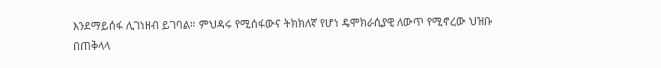እንደማይሰፋ ሊገነዘብ ይገባል። ምህዳሩ የሚሰፋውና ትክክለኛ የሆነ ዴሞክራሲያዊ ለውጥ የሚኖረው ህዝቡ በጠቅላላ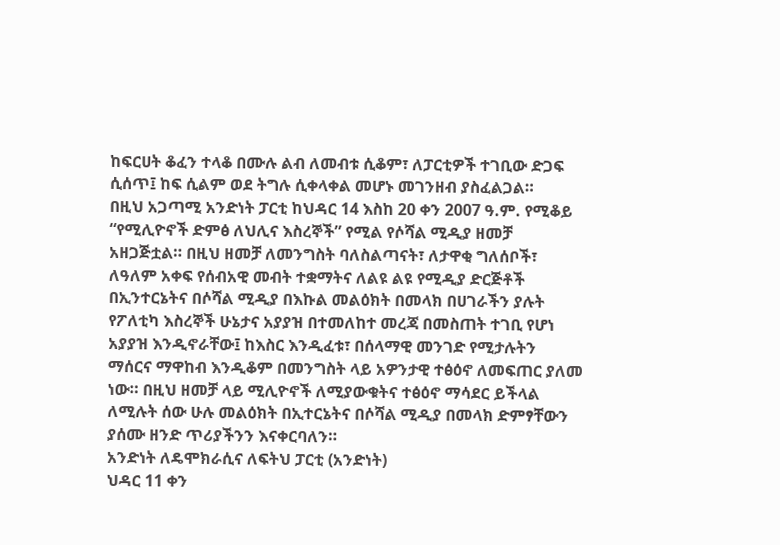ከፍርሀት ቆፈን ተላቆ በሙሉ ልብ ለመብቱ ሲቆም፣ ለፓርቲዎች ተገቢው ድጋፍ ሲሰጥ፤ ከፍ ሲልም ወደ ትግሉ ሲቀላቀል መሆኑ መገንዘብ ያስፈልጋል።
በዚህ አጋጣሚ አንድነት ፓርቲ ከህዳር 14 እስከ 20 ቀን 2007 ዓ.ም. የሚቆይ “የሚሊዮኖች ድምፅ ለህሊና እስረኞች” የሚል የሶሻል ሚዲያ ዘመቻ አዘጋጅቷል። በዚህ ዘመቻ ለመንግስት ባለስልጣናት፣ ለታዋቂ ግለሰቦች፣ ለዓለም አቀፍ የሰብአዊ መብት ተቋማትና ለልዩ ልዩ የሚዲያ ድርጅቶች በኢንተርኔትና በሶሻል ሚዲያ በእኩል መልዕክት በመላክ በሀገራችን ያሉት የፖለቲካ እስረኞች ሁኔታና አያያዝ በተመለከተ መረጃ በመስጠት ተገቢ የሆነ አያያዝ እንዲኖራቸው፤ ከእስር እንዲፈቱ፣ በሰላማዊ መንገድ የሚታሉትን ማሰርና ማዋከብ እንዲቆም በመንግስት ላይ አዎንታዊ ተፅዕኖ ለመፍጠር ያለመ ነው። በዚህ ዘመቻ ላይ ሚሊዮኖች ለሚያውቁትና ተፅዕኖ ማሳደር ይችላል ለሚሉት ሰው ሁሉ መልዕክት በኢተርኔትና በሶሻል ሚዲያ በመላክ ድምፃቸውን ያሰሙ ዘንድ ጥሪያችንን እናቀርባለን።
አንድነት ለዴሞክራሲና ለፍትህ ፓርቲ (አንድነት)
ህዳር 11 ቀን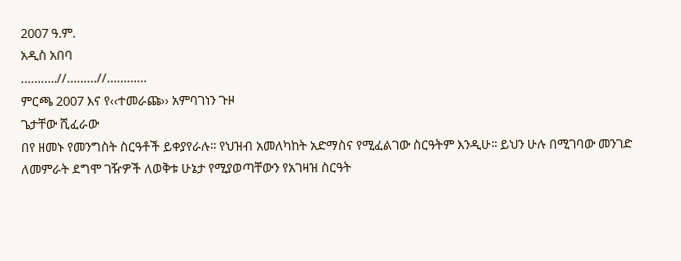2007 ዓ.ም.
አዲስ አበባ
………..//………//…………
ምርጫ 2007 እና የ‹‹ተመራጩ›› አምባገነን ጉዞ
ጌታቸው ሺፈራው
በየ ዘመኑ የመንግስት ስርዓቶች ይቀያየራሉ፡፡ የህዝብ አመለካከት አድማስና የሚፈልገው ስርዓትም እንዲሁ፡፡ ይህን ሁሉ በሚገባው መንገድ ለመምራት ደግሞ ገዥዎች ለወቅቱ ሁኔታ የሚያወጣቸውን የአገዛዝ ስርዓት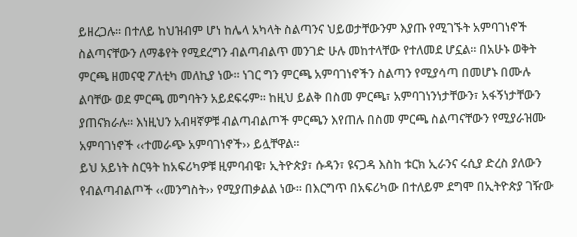ይዘረጋሉ፡፡ በተለይ ከህዝብም ሆነ ከሌላ አካላት ስልጣንና ህይወታቸውንም እያጡ የሚገኙት አምባገነኖች ስልጣናቸውን ለማቆየት የሚደረግን ብልጣብልጥ መንገድ ሁሉ መከተላቸው የተለመደ ሆኗል፡፡ በአሁኑ ወቅት ምርጫ ዘመናዊ ፖለቲካ መለኪያ ነው፡፡ ነገር ግን ምርጫ አምባገነኖችን ስልጣን የሚያሳጣ በመሆኑ በሙሉ ልባቸው ወደ ምርጫ መግባትን አይደፍሩም፡፡ ከዚህ ይልቅ በስመ ምርጫ፣ አምባገነንነታቸውን፣ አፋኝነታቸውን ያጠናክራሉ፡፡ እነዚህን አብዛኛዎቹ ብልጣብልጦች ምርጫን እየጠሉ በስመ ምርጫ ስልጣናቸውን የሚያራዝሙ አምባገነኖች ‹‹ተመራጭ አምባገነኖች›› ይሏቸዋል፡፡
ይህ አይነት ስርዓት ከአፍሪካዎቹ ዚምባብዌ፣ ኢትዮጵያ፣ ሱዳን፣ ዩናጋዳ እስከ ቱርክ ኢራንና ሩሲያ ድረስ ያለውን የብልጣብልጦች ‹‹መንግስት›› የሚያጠቃልል ነው፡፡ በእርግጥ በአፍሪካው በተለይም ደግሞ በኢትዮጵያ ገዥው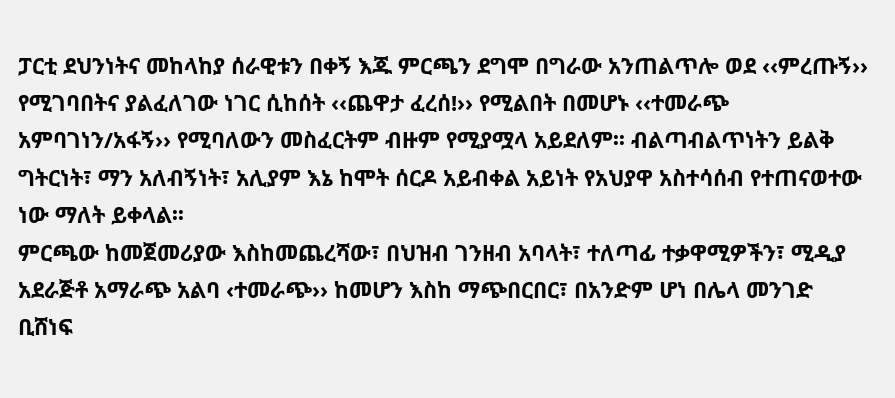ፓርቲ ደህንነትና መከላከያ ሰራዊቱን በቀኝ እጁ ምርጫን ደግሞ በግራው አንጠልጥሎ ወደ ‹‹ምረጡኝ›› የሚገባበትና ያልፈለገው ነገር ሲከሰት ‹‹ጨዋታ ፈረሰ!›› የሚልበት በመሆኑ ‹‹ተመራጭ አምባገነን/አፋኝ›› የሚባለውን መስፈርትም ብዙም የሚያሟላ አይደለም፡፡ ብልጣብልጥነትን ይልቅ ግትርነት፣ ማን አለብኝነት፣ አሊያም እኔ ከሞት ሰርዶ አይብቀል አይነት የአህያዋ አስተሳሰብ የተጠናወተው ነው ማለት ይቀላል፡፡
ምርጫው ከመጀመሪያው እስከመጨረሻው፣ በህዝብ ገንዘብ አባላት፣ ተለጣፊ ተቃዋሚዎችን፣ ሚዲያ አደራጅቶ አማራጭ አልባ ‹ተመራጭ›› ከመሆን እስከ ማጭበርበር፣ በአንድም ሆነ በሌላ መንገድ ቢሸነፍ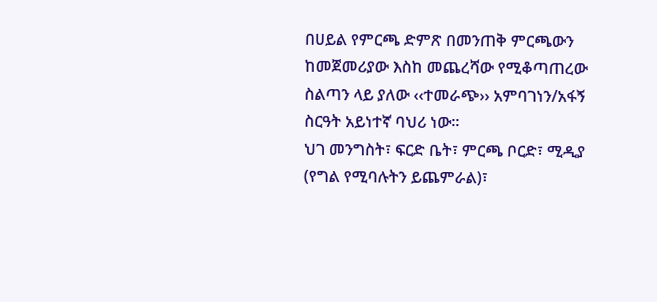በሀይል የምርጫ ድምጽ በመንጠቅ ምርጫውን ከመጀመሪያው እስከ መጨረሻው የሚቆጣጠረው ስልጣን ላይ ያለው ‹‹ተመራጭ›› አምባገነን/አፋኝ ስርዓት አይነተኛ ባህሪ ነው፡፡
ህገ መንግስት፣ ፍርድ ቤት፣ ምርጫ ቦርድ፣ ሚዲያ (የግል የሚባሉትን ይጨምራል)፣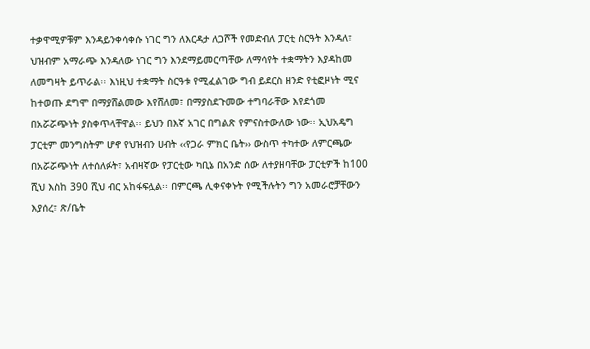ተቃዋሚዎቹም እንዳይንቀሳቀሱ ነገር ግን ለእርዳታ ለጋሾች የመድብለ ፓርቲ ስርዓት እንዳለ፣ ህዝብም አማራጭ እንዳለው ነገር ግን እንደማይመርጣቸው ለማሳየት ተቋማትን እያዳከመ ለመግዛት ይጥራል፡፡ እነዚህ ተቋማት ስርዓቱ የሚፈልገው ግብ ይደርስ ዘንድ የቲፎዞነት ሚና ከተወጡ ደግሞ በማያሸልመው እየሸለመ፣ በማያስደጉመው ተግባራቸው እየደጎመ በአሯሯጭነት ያስቀጥላቸዋል፡፡ ይህን በእኛ አገር በግልጽ የምናስተውለው ነው፡፡ ኢህአዴግ ፓርቲም መንግስትም ሆኖ የህዝብን ሀብት ‹‹የጋራ ምክር ቤት›› ውስጥ ተካተው ለምርጫው በአሯሯጭነት ለተሰለፉት፣ አብዛኛው የፓርቲው ካቢኔ በአንድ ሰው ለተያዘባቸው ፓርቲዎች ከ100 ሺህ እስከ 390 ሺህ ብር አከፋፍሏል፡፡ በምርጫ ሊቀናቀኑት የሚችሉትን ግን አመራሮቻቸውን እያሰረ፣ ጽ/ቤት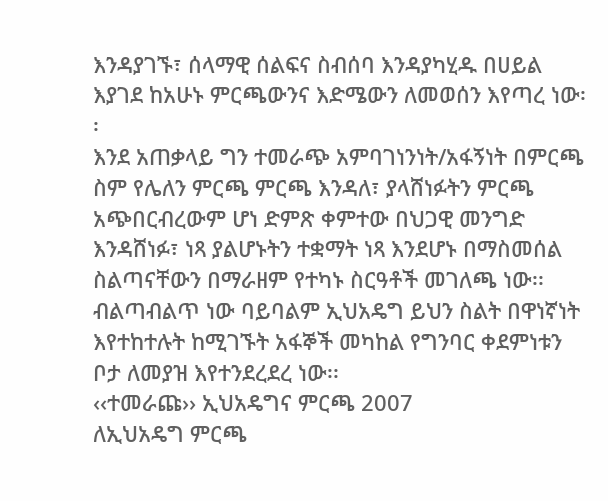እንዳያገኙ፣ ሰላማዊ ሰልፍና ስብሰባ እንዳያካሂዱ በሀይል እያገደ ከአሁኑ ምርጫውንና እድሜውን ለመወሰን እየጣረ ነው፡፡
እንደ አጠቃላይ ግን ተመራጭ አምባገነንነት/አፋኝነት በምርጫ ስም የሌለን ምርጫ ምርጫ እንዳለ፣ ያላሸነፉትን ምርጫ አጭበርብረውም ሆነ ድምጽ ቀምተው በህጋዊ መንግድ እንዳሸነፉ፣ ነጻ ያልሆኑትን ተቋማት ነጻ እንደሆኑ በማስመሰል ስልጣናቸውን በማራዘም የተካኑ ስርዓቶች መገለጫ ነው፡፡ ብልጣብልጥ ነው ባይባልም ኢህአዴግ ይህን ስልት በዋነኛነት እየተከተሉት ከሚገኙት አፋኞች መካከል የግንባር ቀደምነቱን ቦታ ለመያዝ እየተንደረደረ ነው፡፡
‹‹ተመራጩ›› ኢህአዴግና ምርጫ 2007
ለኢህአዴግ ምርጫ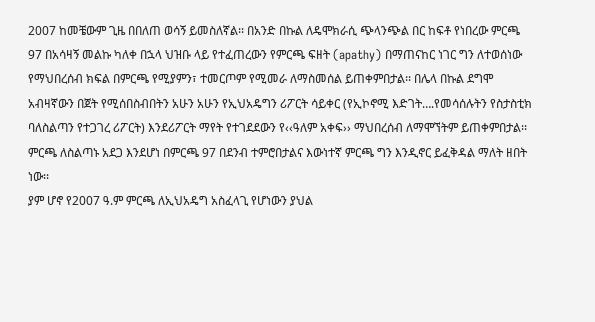2007 ከመቼውም ጊዜ በበለጠ ወሳኝ ይመስለኛል፡፡ በአንድ በኩል ለዴሞክራሲ ጭላንጭል በር ከፍቶ የነበረው ምርጫ 97 በአሳዛኝ መልኩ ካለቀ በኋላ ህዝቡ ላይ የተፈጠረውን የምርጫ ፍዘት (apathy) በማጠናከር ነገር ግን ለተወሰነው የማህበረሰብ ክፍል በምርጫ የሚያምን፣ ተመርጦም የሚመራ ለማስመሰል ይጠቀምበታል፡፡ በሌላ በኩል ደግሞ አብዛኛውን በጀት የሚሰበስብበትን አሁን አሁን የኢህአዴግን ሪፖርት ሳይቀር (የኢኮኖሚ እድገት….የመሳሰሉትን የስታስቲክ ባለስልጣን የተጋገረ ሪፖርት) እንደሪፖርት ማየት የተገደደውን የ‹‹ዓለም አቀፍ›› ማህበረሰብ ለማሞኘትም ይጠቀምበታል፡፡ ምርጫ ለስልጣኑ አደጋ እንደሆነ በምርጫ 97 በደንብ ተምሮበታልና እውነተኛ ምርጫ ግን እንዲኖር ይፈቅዳል ማለት ዘበት ነው፡፡
ያም ሆኖ የ2007 ዓ.ም ምርጫ ለኢህአዴግ አስፈላጊ የሆነውን ያህል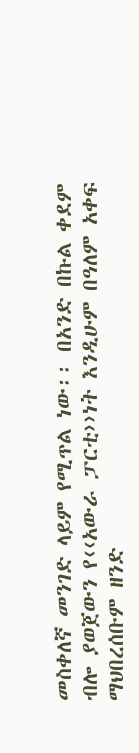መስቀለኛ መንገድ ላይም የሚጥል ነው፡፡ በአንድ በኩል ቀደም ብሎ ያወጀውን የ‹‹አውራ ፓርቲ››ነት እንዲሁም በዓለም አቀፍ ማህበረሰቡም ዘንድ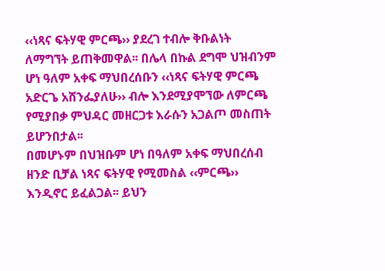‹‹ነጻና ፍትሃዊ ምርጫ›› ያደረገ ተብሎ ቅቡልነት ለማግኘት ይጠቅመዋል፡፡ በሌላ በኩል ደግሞ ህዝብንም ሆነ ዓለም አቀፍ ማህበረሰቡን ‹‹ነጻና ፍትሃዊ ምርጫ አድርጌ አሸንፌያለሁ›› ብሎ እንደሚያሞኘው ለምርጫ የሚያበቃ ምህዳር መዘርጋቱ እራሱን አጋልጦ መስጠት ይሆንበታል፡፡
በመሆኑም በህዝቡም ሆነ በዓለም አቀፍ ማህበረሰብ ዘንድ ቢቻል ነጻና ፍትሃዊ የሚመስል ‹‹ምርጫ›› እንዲኖር ይፈልጋል፡፡ ይህን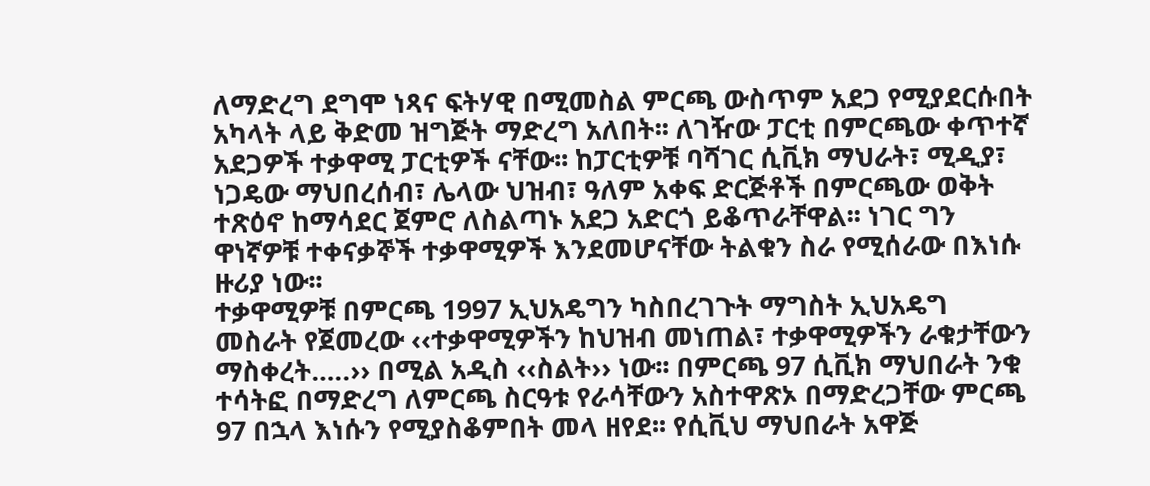ለማድረግ ደግሞ ነጻና ፍትሃዊ በሚመስል ምርጫ ውስጥም አደጋ የሚያደርሱበት አካላት ላይ ቅድመ ዝግጅት ማድረግ አለበት፡፡ ለገዥው ፓርቲ በምርጫው ቀጥተኛ አደጋዎች ተቃዋሚ ፓርቲዎች ናቸው፡፡ ከፓርቲዎቹ ባሻገር ሲቪክ ማህራት፣ ሚዲያ፣ ነጋዴው ማህበረሰብ፣ ሌላው ህዝብ፣ ዓለም አቀፍ ድርጅቶች በምርጫው ወቅት ተጽዕኖ ከማሳደር ጀምሮ ለስልጣኑ አደጋ አድርጎ ይቆጥራቸዋል፡፡ ነገር ግን ዋነኛዎቹ ተቀናቃኞች ተቃዋሚዎች እንደመሆናቸው ትልቁን ስራ የሚሰራው በእነሱ ዙሪያ ነው፡፡
ተቃዋሚዎቹ በምርጫ 1997 ኢህአዴግን ካስበረገጉት ማግስት ኢህአዴግ መስራት የጀመረው ‹‹ተቃዋሚዎችን ከህዝብ መነጠል፣ ተቃዋሚዎችን ራቁታቸውን ማስቀረት…..›› በሚል አዲስ ‹‹ስልት›› ነው፡፡ በምርጫ 97 ሲቪክ ማህበራት ንቁ ተሳትፎ በማድረግ ለምርጫ ስርዓቱ የራሳቸውን አስተዋጽኦ በማድረጋቸው ምርጫ 97 በኋላ እነሱን የሚያስቆምበት መላ ዘየደ፡፡ የሲቪህ ማህበራት አዋጅ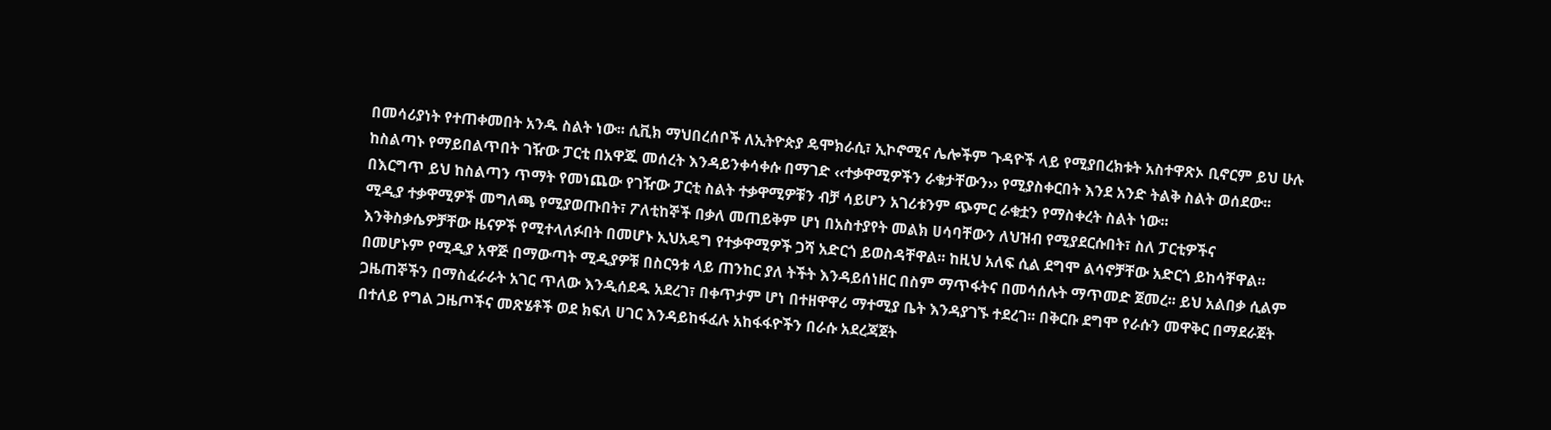በመሳሪያነት የተጠቀመበት አንዱ ስልት ነው፡፡ ሲቪክ ማህበረሰቦች ለኢትዮጵያ ዴሞክራሲ፣ ኢኮኖሚና ሌሎችም ጉዳዮች ላይ የሚያበረክቱት አስተዋጽኦ ቢኖርም ይህ ሁሉ ከስልጣኑ የማይበልጥበት ገዥው ፓርቲ በአዋጁ መሰረት እንዳይንቀሳቀሱ በማገድ ‹‹ተቃዋሚዎችን ራቁታቸውን›› የሚያስቀርበት እንደ አንድ ትልቅ ስልት ወሰደው፡፡ በእርግጥ ይህ ከስልጣን ጥማት የመነጨው የገዥው ፓርቲ ስልት ተቃዋሚዎቹን ብቻ ሳይሆን አገሪቱንም ጭምር ራቁቷን የማስቀረት ስልት ነው፡፡
ሚዲያ ተቃዋሚዎች መግለጫ የሚያወጡበት፣ ፖለቲከኞች በቃለ መጠይቅም ሆነ በአስተያየት መልክ ሀሳባቸውን ለህዝብ የሚያደርሱበት፣ ስለ ፓርቲዎችና እንቅስቃሴዎቻቸው ዜናዎች የሚተላለፉበት በመሆኑ ኢህአዴግ የተቃዋሚዎች ጋሻ አድርጎ ይወስዳቸዋል፡፡ ከዚህ አለፍ ሲል ደግሞ ልሳኖቻቸው አድርጎ ይከሳቸዋል፡፡ በመሆኑም የሚዲያ አዋጅ በማውጣት ሚዲያዎቹ በስርዓቱ ላይ ጠንከር ያለ ትችት እንዳይሰነዘር በስም ማጥፋትና በመሳሰሉት ማጥመድ ጀመረ፡፡ ይህ አልበቃ ሲልም ጋዜጠኞችን በማስፈራራት አገር ጥለው እንዲሰደዱ አደረገ፣ በቀጥታም ሆነ በተዘዋዋሪ ማተሚያ ቤት እንዳያገኙ ተደረገ፡፡ በቅርቡ ደግሞ የራሱን መዋቅር በማደራጀት በተለይ የግል ጋዜጦችና መጽሄቶች ወደ ክፍለ ሀገር እንዳይከፋፈሉ አከፋፋዮችን በራሱ አደረጃጀት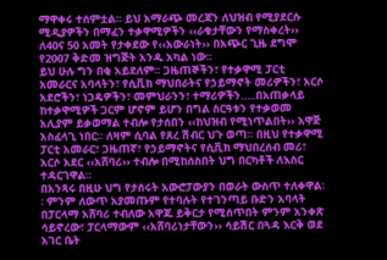ማዋቀሩ ተሰምቷል፡፡ ይህ አማራጭ መረጃን ለህዝብ የሚያደርሱ ሚዲያዎችን በማፈን ተቃዋሚዎችን ‹‹ራቁታቸውን የማስቀረት›› ለ40ና 50 አመት የታቀደው የ‹‹አውራነት›› በአጭር ጊዜ ደግሞ የ2007 ቅድመ ዝግጅት አንዱ አካል ነው፡፡
ይህ ሁሉ ግን በቂ አይደለም፡፡ ጋዜጠኞችን፣ የተቃዋሚ ፓርቲ አመራርና አባላትን፣ የሲቪክ ማህበራትና የኃይማኖት መሪዎችን፣ አርሶ አደሮችን፣ ነጋዴዎችን፣ መምህራንን፣ ተማሪዎችን…..በአጠቃላይ ከተቃዋሚዎች ጋርም ሆኖም ይሆን በግል ስርዓቱን የተቃወመ አሊያም ይቃወማል ተብሎ የታሰበን ‹‹ከህዝብ የሚነጥልበት›› አዋጅ አስፈላጊ ነበር፡፡ ለዛም ሲባል የጸረ ሽብር ህጉ ወጣ፡፡ በዚህ የተቃዋሚ ፓርቲ አመራር፣ ጋዜጠኛ፣ የኃይማኖትና የሲቪክ ማህበረሰብ መሪ፣ አርሶ አደር ‹‹አሸባሪ›› ተብሎ በሚከሰስበት ህግ በርካቶች ለእስር ተዳርገዋል፡፡
በአንጻሩ በዚሁ ህግ የታሰሩት አውሮፓውያን በወራት ውስጥ ተለቀዋል፡፡ ምንም ለውጥ አያመጡም የተባሉት የተገንጣይ ቡድን አባላት በፓርላማ አሸባሪ ተብለው አዋጁ ይቅርታ የሚሰጥበት ምንም አንቀጽ ሳይኖረው፣ ፓርላማውም ‹‹አሸባሪነታቸውን›› ሳይሽር በጓዳ እርቅ ወደ አገር ቤት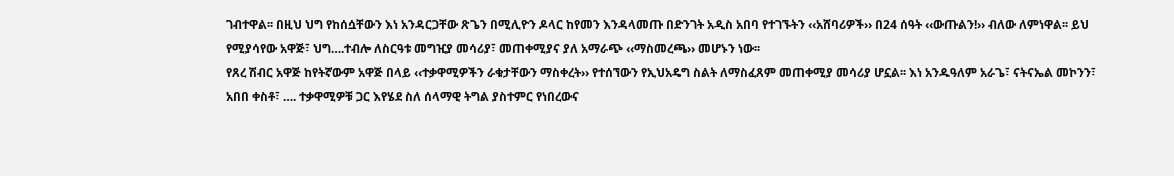ገብተዋል፡፡ በዚህ ህግ የከሰሷቸውን እነ አንዳርጋቸው ጽጌን በሚሊዮን ዶላር ከየመን እንዳላመጡ በድንገት አዲስ አበባ የተገኙትን ‹‹አሸባሪዎች›› በ24 ሰዓት ‹‹ውጡልን!›› ብለው ለምነዋል፡፡ ይህ የሚያሳየው አዋጅ፣ ህግ….ተብሎ ለስርዓቱ መግዢያ መሳሪያ፣ መጠቀሚያና ያለ አማራጭ ‹‹ማስመረጫ›› መሆኑን ነው፡፡
የጸረ ሽብር አዋጅ ከየትኛውም አዋጅ በላይ ‹‹ተቃዋሚዎችን ራቁታቸውን ማስቀረት›› የተሰኘውን የኢህአዴግ ስልት ለማስፈጸም መጠቀሚያ መሳሪያ ሆኗል፡፡ እነ አንዱዓለም አራጌ፣ ናትናኤል መኮንን፣ አበበ ቀስቶ፣ …. ተቃዋሚዎቹ ጋር እየሄደ ስለ ሰላማዊ ትግል ያስተምር የነበረውና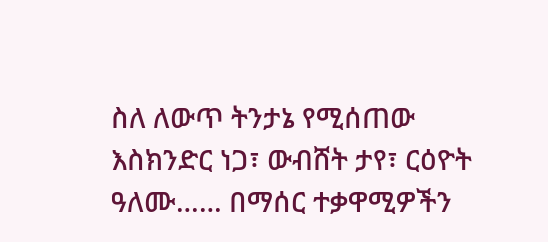ስለ ለውጥ ትንታኔ የሚሰጠው እስክንድር ነጋ፣ ውብሸት ታየ፣ ርዕዮት ዓለሙ…… በማሰር ተቃዋሚዎችን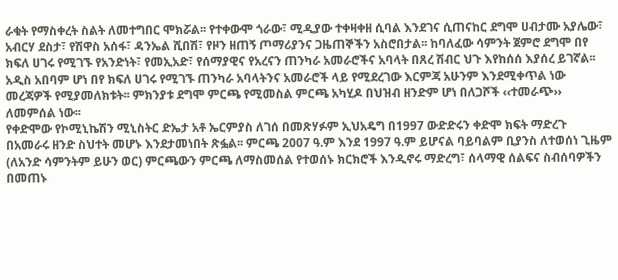ራቁት የማስቀረት ስልት ለመተግበር ሞክሯል፡፡ የተቀውሞ ጎራው፣ ሚዲያው ተቀዛቀዘ ሲባል እንደገና ሲጠናከር ደግሞ ሀብታሙ አያሌው፣ አብርሃ ደስታ፣ የሽዋስ አሰፋ፣ ዳንኤል ሺበሽ፣ የዞን ዘጠኝ ጦማሪያንና ጋዜጠኞችን አስሮበታል፡፡ ከባለፈው ሳምንት ጀምሮ ደግሞ በየ ክፍለ ሀገሩ የሚገኙ የአንድነት፣ የመኢአድ፣ የሰማያዊና የአረናን ጠንካራ አመራሮችና አባላት በጸረ ሽብር ህጉ እየከሰሰ እያሰረ ይገኛል፡፡ አዲስ አበባም ሆነ በየ ክፍለ ሀገሩ የሚገኙ ጠንካራ አባላትንና አመራሮች ላይ የሚደረገው እርምጃ አሁንም እንደሚቀጥል ነው መረጃዎች የሚያመለክቱት፡፡ ምክንያቱ ደግሞ ምርጫ የሚመስል ምርጫ አካሂዶ በህዝብ ዘንድም ሆነ በለጋሾች ‹‹ተመራጭ›› ለመምሰል ነው፡፡
የቀድሞው የኮሚኒኬሽን ሚኒስትር ድኤታ አቶ ኤርምያስ ለገሰ በመጽሃፉም ኢህአዴግ በ1997 ውድድሩን ቀድሞ ክፍት ማድረጉ በአመራሩ ዘንድ ስህተት መሆኑ እንደታመነበት ጽፏል፡፡ ምርጫ 2007 ዓ.ም እንደ 1997 ዓ.ም ይሆናል ባይባልም ቢያንስ ለተወሰነ ጊዜም (ለአንድ ሳምንትም ይሁን ወር) ምርጫውን ምርጫ ለማስመሰል የተወሰኑ ክርክሮች እንዲኖሩ ማድረግ፣ ሰላማዊ ሰልፍና ስብሰባዎችን በመጠኑ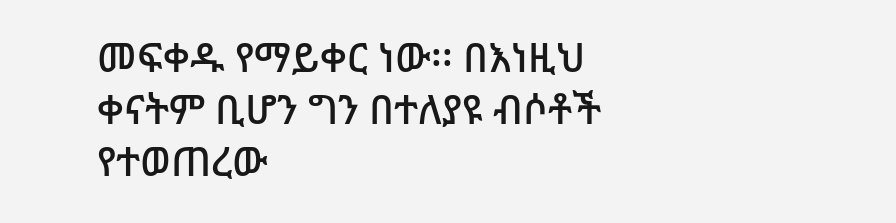መፍቀዱ የማይቀር ነው፡፡ በእነዚህ ቀናትም ቢሆን ግን በተለያዩ ብሶቶች የተወጠረው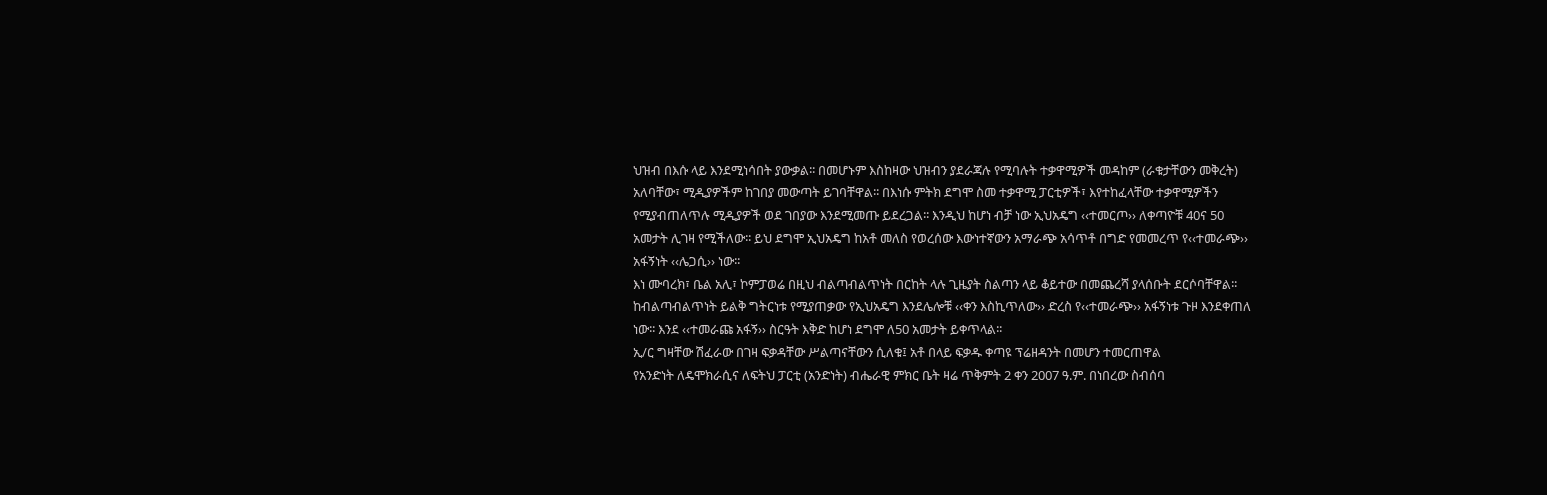ህዝብ በእሱ ላይ እንደሚነሳበት ያውቃል፡፡ በመሆኑም እስከዛው ህዝብን ያደራጃሉ የሚባሉት ተቃዋሚዎች መዳከም (ራቁታቸውን መቅረት) አለባቸው፣ ሚዲያዎችም ከገበያ መውጣት ይገባቸዋል፡፡ በእነሱ ምትክ ደግሞ ስመ ተቃዋሚ ፓርቲዎች፣ እየተከፈላቸው ተቃዋሚዎችን የሚያብጠለጥሉ ሚዲያዎች ወደ ገበያው እንደሚመጡ ይደረጋል፡፡ እንዲህ ከሆነ ብቻ ነው ኢህአዴግ ‹‹ተመርጦ›› ለቀጣዮቹ 40ና 50 አመታት ሊገዛ የሚችለው፡፡ ይህ ደግሞ ኢህአዴግ ከአቶ መለስ የወረሰው እውነተኛውን አማራጭ አሳጥቶ በግድ የመመረጥ የ‹‹ተመራጭ›› አፋኝነት ‹‹ሌጋሲ›› ነው፡፡
እነ ሙባረክ፣ ቤል አሊ፣ ኮምፓወሬ በዚህ ብልጣብልጥነት በርከት ላሉ ጊዜያት ስልጣን ላይ ቆይተው በመጨረሻ ያላሰቡት ደርሶባቸዋል፡፡ ከብልጣብልጥነት ይልቅ ግትርነቱ የሚያጠቃው የኢህአዴግ እንደሌሎቹ ‹‹ቀን እስኪጥለው›› ድረስ የ‹‹ተመራጭ›› አፋኝነቱ ጉዞ እንደቀጠለ ነው፡፡ እንደ ‹‹ተመራጩ አፋኝ›› ስርዓት እቅድ ከሆነ ደግሞ ለ50 አመታት ይቀጥላል፡፡
ኢ/ር ግዛቸው ሽፈራው በገዛ ፍቃዳቸው ሥልጣናቸውን ሲለቁ፤ አቶ በላይ ፍቃዱ ቀጣዩ ፕሬዘዳንት በመሆን ተመርጠዋል
የአንድነት ለዴሞክራሲና ለፍትህ ፓርቲ (አንድነት) ብሔራዊ ምክር ቤት ዛሬ ጥቅምት 2 ቀን 2007 ዓ.ም. በነበረው ስብሰባ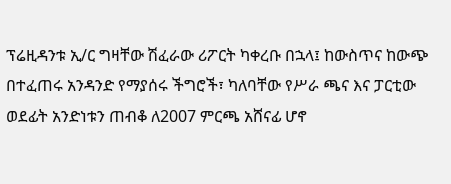ፕሬዚዳንቱ ኢ/ር ግዛቸው ሽፈራው ሪፖርት ካቀረቡ በኋላ፤ ከውስጥና ከውጭ በተፈጠሩ አንዳንድ የማያሰሩ ችግሮች፣ ካለባቸው የሥራ ጫና እና ፓርቲው ወደፊት አንድነቱን ጠብቆ ለ2007 ምርጫ አሸናፊ ሆኖ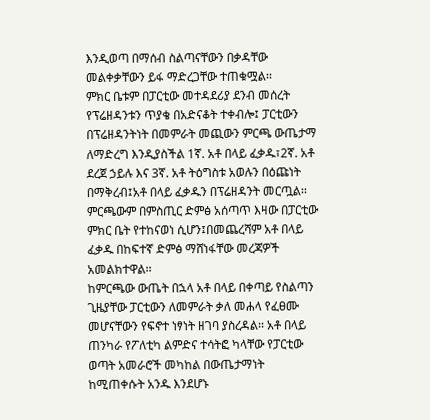እንዲወጣ በማሰብ ስልጣናቸውን በቃዳቸው መልቀቃቸውን ይፋ ማድረጋቸው ተጠቁሟል፡፡
ምክር ቤቱም በፓርቲው መተዳደሪያ ደንብ መሰረት የፕሬዘዳንቱን ጥያቄ በአድናቆት ተቀብሎ፤ ፓርቲውን በፕሬዘዳንትነት በመምራት መጪውን ምርጫ ውጤታማ ለማድረግ እንዲያስችል 1ኛ. አቶ በላይ ፈቃዱ፣2ኛ. አቶ ደረጀ ኃይሉ እና 3ኛ. አቶ ትዕግስቱ አወሉን በዕጩነት በማቅረብ፤አቶ በላይ ፈቃዱን በፕሬዘዳንት መርጧል፡፡ ምርጫውም በምስጢር ድምፅ አሰጣጥ እዛው በፓርቲው ምክር ቤት የተከናወነ ሲሆን፤በመጨረሻም አቶ በላይ ፈቃዱ በከፍተኛ ድምፅ ማሸነፋቸው መረጃዎች አመልክተዋል፡፡
ከምርጫው ውጤት በኋላ አቶ በላይ በቀጣይ የስልጣን ጊዜያቸው ፓርቲውን ለመምራት ቃለ መሐላ የፈፀሙ መሆናቸውን የፍኖተ ነፃነት ዘገባ ያስረዳል፡፡ አቶ በላይ ጠንካራ የፖለቲካ ልምድና ተሳትፎ ካላቸው የፓርቲው ወጣት አመራሮች መካከል በውጤታማነት ከሚጠቀሱት አንዱ እንደሆኑ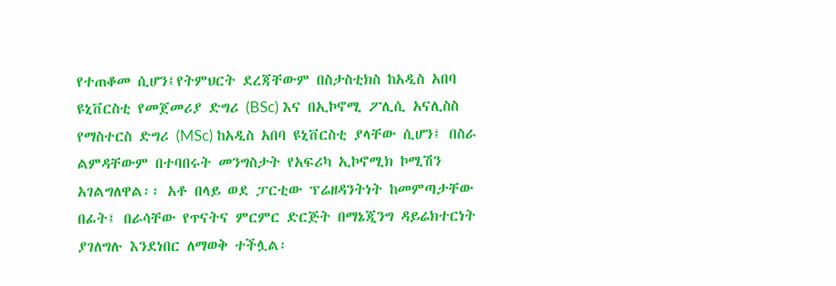የተጠቆመ ሲሆን፤የትምህርት ደረጃቸውም በስታስቲክስ ከአዲስ አበባ ዩኒቨርስቲ የመጀመሪያ ድግሪ (BSc) እና በኢኮኖሚ ፖሊሲ አናሊስስ የማስተርስ ድግሪ (MSc) ከአዲስ አበባ ዩኒቨርስቲ ያላቸው ሲሆን፤ በስራ ልምዳቸውም በተባበሩት መንግስታት የአፍሪካ ኢኮኖሚክ ኮሚሽን አገልግለዋል፡፡ አቶ በላይ ወደ ፓርቲው ፕሬዘዳንትነት ከመምጣታቸው በፊት፤ በራሳቸው የጥናትና ምርምር ድርጅት በማኔጂንግ ዳይሬክተርነት ያገለግሉ እንደነበር ለማወቅ ተችሏል፡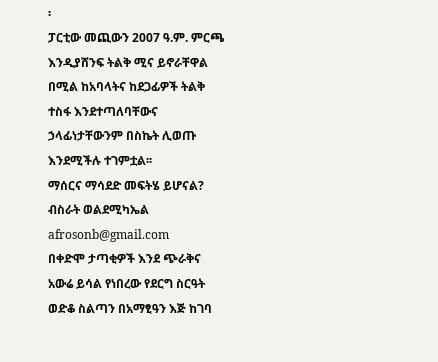፡
ፓርቲው መጪውን 2007 ዓ.ም. ምርጫ እንዲያሸንፍ ትልቅ ሚና ይኖራቸዋል በሚል ከአባላትና ከደጋፊዎች ትልቅ ተስፋ እንደተጣለባቸውና ኃላፊነታቸውንም በስኬት ሊወጡ እንደሚችሉ ተገምቷል፡፡
ማሰርና ማሳደድ መፍትሄ ይሆናል?
ብስራት ወልደሚካኤል
afrosonb@gmail.com
በቀድሞ ታጣቂዎች እንደ ጭራቅና አውሬ ይሳል የነበረው የደርግ ስርዓት ወድቆ ስልጣን በአማፂዓን እጅ ከገባ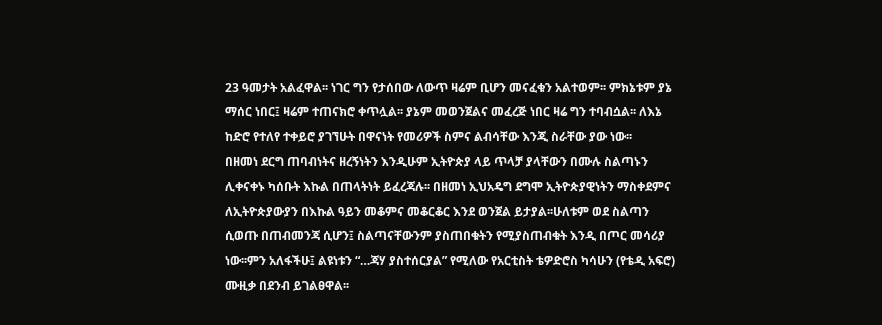23 ዓመታት አልፈዋል፡፡ ነገር ግን የታሰበው ለውጥ ዛሬም ቢሆን መናፈቁን አልተወም፡፡ ምክኔቱም ያኔ ማሰር ነበር፤ ዛሬም ተጠናክሮ ቀጥሏል፡፡ ያኔም መወንጀልና መፈረጅ ነበር ዛሬ ግን ተባብሷል፡፡ ለእኔ ከድሮ የተለየ ተቀይሮ ያገኘሁት በዋናነት የመሪዎች ስምና ልብሳቸው እንጂ ስራቸው ያው ነው፡፡
በዘመነ ደርግ ጠባብነትና ዘረኝነትን እንዲሁም ኢትዮጵያ ላይ ጥላቻ ያላቸውን በሙሉ ስልጣኑን ሊቀናቀኑ ካሰቡት እኩል በጠላትነት ይፈረጃሉ፡፡ በዘመነ ኢህአዴግ ደግሞ ኢትዮጵያዊነትን ማስቀደምና ለኢትዮጵያውያን በእኩል ዓይን መቆምና መቆርቆር እንደ ወንጀል ይታያል፡፡ሁለቱም ወደ ስልጣን ሲወጡ በጠብመንጃ ሲሆን፤ ስልጣናቸውንም ያስጠበቁትን የሚያስጠብቁት እንዲ በጦር መሳሪያ ነው፡፡ምን አለፋችሁ፤ ልዩነቱን “…ጃሃ ያስተሰርያል” የሚለው የአርቲስት ቴዎድሮስ ካሳሁን (የቴዲ አፍሮ) ሙዚቃ በደንብ ይገልፀዋል፡፡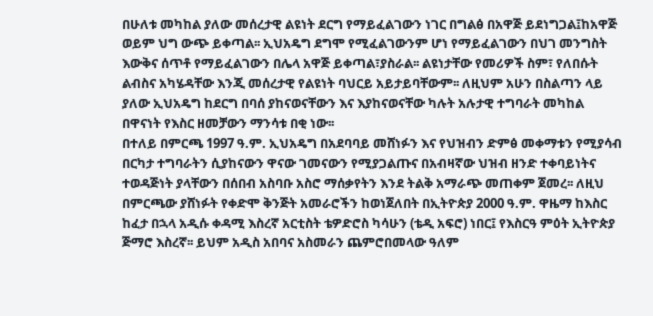በሁለቱ መካከል ያለው መሰረታዊ ልዩነት ደርግ የማይፈልገውን ነገር በግልፅ በአዋጅ ይደነግጋል፤ከአዋጅ ወይም ህግ ውጭ ይቀጣል፡፡ ኢህአዴግ ደግሞ የሚፈልገውንም ሆነ የማይፈልገውን በህገ መንግስት እውቅና ሰጥቶ የማይፈልገውን በሌላ አዋጅ ይቀጣል፣ያስራል፡፡ ልዩነታቸው የመሪዎች ስም፣ የለበሱት ልብስና አካሄዳቸው እንጂ መሰረታዊ የልዩነት ባህርይ አይታይባቸውም፡፡ ለዚህም አሁን በስልጣን ላይ ያለው ኢህአዴግ ከደርግ በባሰ ያከናወናቸውን እና እያከናወናቸው ካሉት አሉታዊ ተግባራት መካከል በዋናነት የእስር ዘመቻውን ማንሳቱ በቂ ነው፡፡
በተለይ በምርጫ 1997 ዓ.ም. ኢህአዴግ በአደባባይ መሸነፉን እና የህዝብን ድምፅ መቀማቱን የሚያሳብ በርካታ ተግባራትን ሲያከናውን ዋናው ገመናውን የሚያጋልጡና በአብዛኛው ህዝብ ዘንድ ተቀባይነትና ተወዳጅነት ያላቸውን በሰበብ አስባቡ አስሮ ማሰቃየትን እንደ ትልቅ አማራጭ መጠቀም ጀመረ፡፡ ለዚህ በምርጫው ያሸነፉት የቀድሞ ቅንጅት አመራሮችን ከወነጀለበት በኢትዮጵያ 2000 ዓ.ም. ዋዜማ ከእስር ከፈታ በኋላ አዲሱ ቀዳሚ እስረኛ አርቲስት ቴዎድሮስ ካሳሁን (ቴዲ አፍሮ) ነበር፤ የእስርዓ ምዕት ኢትዮጵያ ጅማሮ እስረኛ፡፡ ይህም አዲስ አበባና አስመራን ጨምሮበመላው ዓለም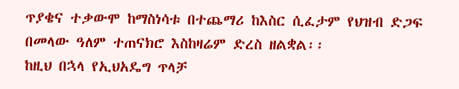ጥያቄና ተቃውሞ ከማስነሳቱ በተጨማሪ ከእስር ሲፈታም የህዝብ ድጋፍ በመላው ዓለም ተጠናክሮ እስከዛሬም ድረስ ዘልቋል፡፡
ከዚህ በኋላ የኢህአዴግ ጥላቻ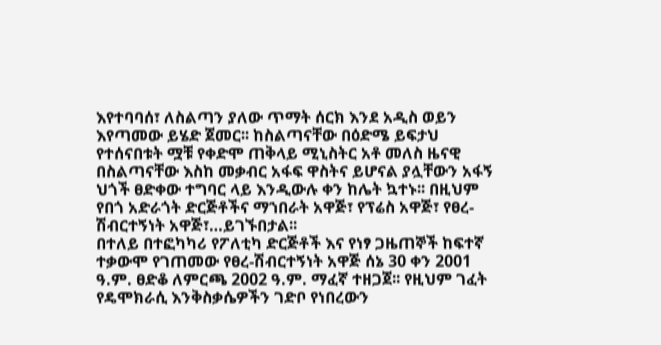እየተባባሰ፣ ለስልጣን ያለው ጥማት ሰርክ እንደ አዲስ ወይን እየጣመው ይሄድ ጀመር፡፡ ከስልጣናቸው በዕድሜ ይፍታህ የተሰናበቱት ሟቹ የቀድሞ ጠቅላይ ሚኒስትር አቶ መለስ ዜናዊ በስልጣናቸው እስከ መቃብር አፋፍ ዋስትና ይሆናል ያሏቸውን አፋኝ ህጎች ፀድቀው ተግባር ላይ እንዲውሉ ቀን ከሌት ኳተኑ፡፡ በዚህም የበጎ አድራጎት ድርጅቶችና ማኀበራት አዋጅ፣ የፕሬስ አዋጅ፣ የፀረ-ሽብርተኝነት አዋጅ፣…ይገኙበታል፡፡
በተለይ በተፎካካሪ የፖለቲካ ድርጅቶች እና የነፃ ጋዜጠኞች ከፍተኛ ተቃውሞ የገጠመው የፀረ-ሽብርተኝነት አዋጅ ሰኔ 30 ቀን 2001 ዓ.ም. ፀድቆ ለምርጫ 2002 ዓ.ም. ማፈኛ ተዘጋጀ፡፡ የዚህም ገፈት የዴሞክራሲ እንቅስቃሴዎችን ገድቦ የነበረውን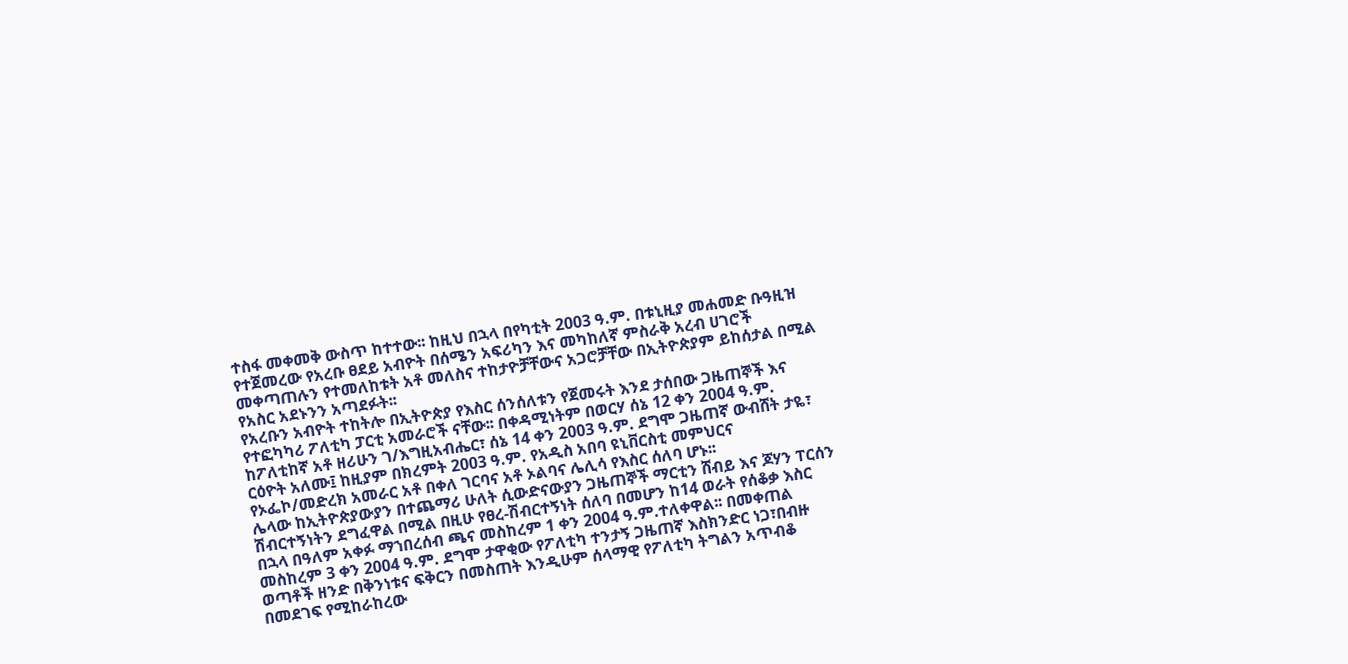ተስፋ መቀመቅ ውስጥ ከተተው፡፡ ከዚህ በኋላ በየካቲት 2003 ዓ.ም. በቱኒዚያ መሐመድ ቡዓዚዝ የተጀመረው የአረቡ ፀደይ አብዮት በሰሜን አፍሪካን እና መካከለኛ ምስራቅ አረብ ሀገሮች መቀጣጠሉን የተመለከቱት አቶ መለስና ተከታዮቻቸውና አጋሮቻቸው በኢትዮጵያም ይከሰታል በሚል የአስር አደኑንን አጣደፉት፡፡
የአረቡን አብዮት ተከትሎ በኢትዮጵያ የእስር ሰንሰለቱን የጀመሩት እንደ ታሰበው ጋዜጠኞች እና የተፎካካሪ ፖለቲካ ፓርቲ አመራሮች ናቸው፡፡ በቀዳሚነትም በወርሃ ሰኔ 12 ቀን 2004 ዓ.ም. ከፖለቲከኛ አቶ ዘሪሁን ገ/እግዚአብሔር፣ ሰኔ 14 ቀን 2003 ዓ.ም. ደግሞ ጋዜጠኛ ውብሸት ታዬ፣ ርዕዮት አለሙ፤ ከዚያም በክረምት 2003 ዓ.ም. የአዲስ አበባ ዩኒቨርስቲ መምህርና የኦፌኮ/መድረክ አመራር አቶ በቀለ ገርባና አቶ ኦልባና ሌሊሳ የእስር ሰለባ ሆኑ፡፡
ሌላው ከኢትዮጵያውያን በተጨማሪ ሁለት ሲውድናውያን ጋዜጠኞች ማርቲን ሸብይ እና ጆሃን ፐርሰን ሽብርተኝነትን ደግፈዋል በሚል በዚሁ የፀረ-ሽብርተኝነት ሰለባ በመሆን ከ14 ወራት የሰቆቃ እስር በኋላ በዓለም አቀፉ ማኀበረሰብ ጫና መስከረም 1 ቀን 2004 ዓ.ም.ተለቀዋል፡፡ በመቀጠል መስከረም 3 ቀን 2004 ዓ.ም. ደግሞ ታዋቂው የፖለቲካ ተንታኝ ጋዜጠኛ እስክንድር ነጋ፣በብዙ ወጣቶች ዘንድ በቅንነቱና ፍቅርን በመስጠት እንዲሁም ሰላማዊ የፖለቲካ ትግልን አጥብቆ በመደገፍ የሚከራከረው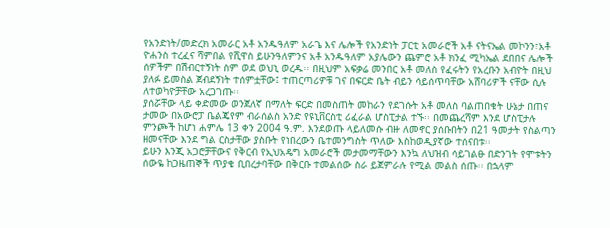የአንድነት/መድረክ አመራር አቶ አንዱዓለም አራጌ እና ሌሎች የአንድነት ፓርቲ አመራሮች አቶ ናትናኤል መኮንን፣አቶ ዮሐንስ ተረፈና ሻምበል የሺዋስ ይሁንዓለምንና አቶ አንዱዓለም አያሌውን ጨምሮ አቶ ክንፈ ሚካኤል ደበበና ሌሎች ሰዎችም በሽብርተኝነት ስም ወደ ወህኒ ወረዱ፡፡ በዚህም አፍቃሬ መንበር አቶ መለስ የፈሩትን የአረቡን አብዮት በዚህ ያለፉ ይመስል ጀብደኝነት ተሰምቷቸው፤ ተጠርጣሪዎቹ ገና በፍርድ ቤት ብይን ሳይሰጥባቸው አሸባሪዎች ናቸው ሲሉ ለተወካዮቻቸው አረጋገጡ፡፡
ያሰሯቸው ላይ ቀድመው ወንጀለኛ በማለት ፍርድ በመስጠት መከራን የደገሱት አቶ መለስ ባልጠበቁት ሁኔታ በጠና ታመው በአውሮፓ ቤልጄየም ብራሰልስ አንድ የዩኒቨርስቲ ሪፈራል ሆስፒታል ተኙ፡፡ በመጨረሻም እንደ ሆስፒታሉ ምንጮች ከሆነ ሐምሌ 13 ቀን 2004 ዓ.ም. እንደወጡ ላይለመሱ ብዙ ለመኖር ያሰቡበትን በ21 ዓመታት የስልጣን ዘመናቸው እንደ ግል ርስታቸው ያስቡት የነበረውን ቤተመንግስት ጥለው እስከወዲያኛው ተሰናበቱ፡፡
ይሁን እንጂ አጋሮቻቸውና የቅርብ የኢህአዴግ አመራሮች መታመማቸውን እንኳ ለህዝብ ሳይገልፁ በድንገት የሞቱትን ሰውዬ ከጋዜጠኞች ጥያቄ ቢበረታባቸው በቅርቡ ተመልሰው ስራ ይጀምራሉ የሚል መልስ ሰጡ፡፡ በኋላም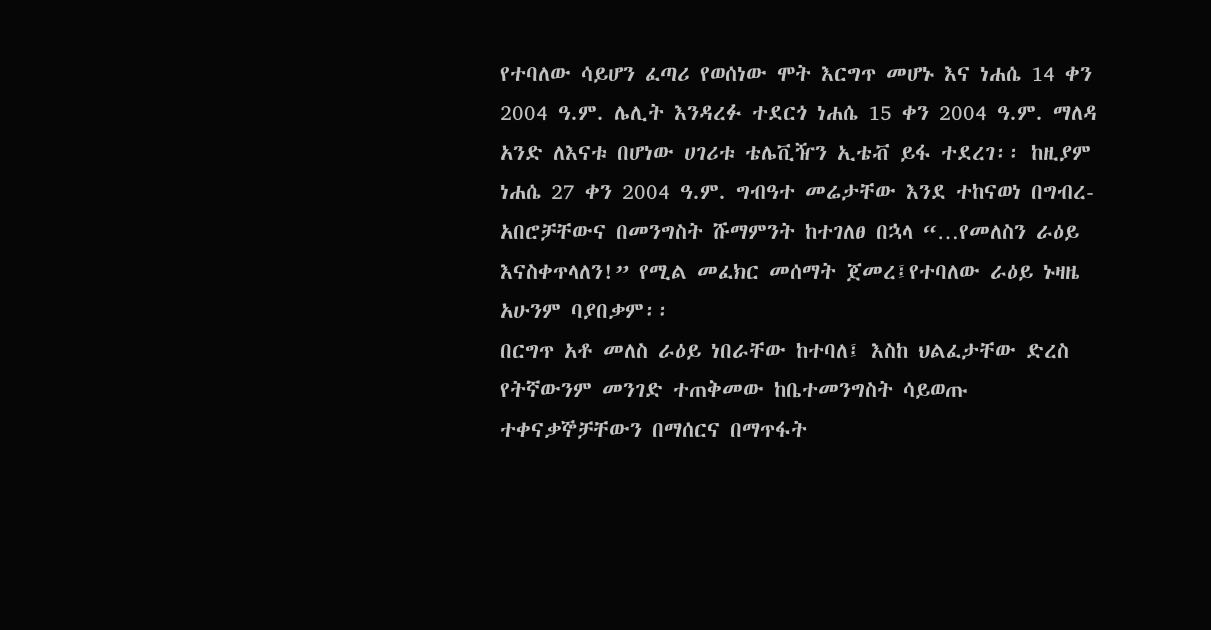የተባለው ሳይሆን ፈጣሪ የወሰነው ሞት እርግጥ መሆኑ እና ነሐሴ 14 ቀን 2004 ዓ.ም. ሌሊት እንዳረፉ ተደርጎ ነሐሴ 15 ቀን 2004 ዓ.ም. ማለዳ አንድ ለእናቱ በሆነው ሀገሪቱ ቴሌቪዥን ኢቴቭ ይፋ ተደረገ፡፡ ከዚያም ነሐሴ 27 ቀን 2004 ዓ.ም. ግብዓተ መሬታቸው እንደ ተከናወነ በግብረ-አበሮቻቸውና በመንግስት ሹማምንት ከተገለፀ በኋላ “…የመለስን ራዕይ እናስቀጥላለን!” የሚል መፈክር መሰማት ጀመረ፤የተባለው ራዕይ ኑዛዜ አሁንም ባያበቃም፡፡
በርግጥ አቶ መለስ ራዕይ ነበራቸው ከተባለ፤ እስከ ህልፈታቸው ድረስ የትኛውንም መንገድ ተጠቅመው ከቤተመንግስት ሳይወጡ ተቀናቃኞቻቸውን በማሰርና በማጥፋት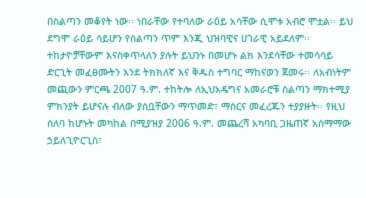በስልጣን መቆየት ነው፡፡ ነበራቸው የተባለው ራዕይ አሳቸው ሲሞቱ አብሮ ሞቷል፡፡ ይህ ደግሞ ራዕይ ሳይሆን የስልጣን ጥም እንጂ ህዝባዊና ሀገራዊ አይደለም፡፡ ተከታዮቻቸውም እናስቀጥላለን ያሉት ይህንኑ በመሆኑ ልክ እንደሳቸው ተመሳሳይ ድርጊት መፈፀሙትን እንደ ትክክለኛ እና ቅዱስ ተግባር ማከናወን ጀመሩ፡፡ ለአብነትም መጪውን ምርጫ 2007 ዓ.ም. ተከትሎ ለኢህአዴግና አመራሮቹ ስልጣን ማክተሚያ ምክንያት ይሆናሉ ብለው ያሰቧቸውን ማጥመድ፣ ማሰርና መፈረጁን ተያያዙት፡፡ የዚህ ሰለባ ከሆኑት መካከል በሚያዝያ 2006 ዓ.ም. መጨረሻ አካባቢ ጋዜጠኛ አስማማው ኃይለጊዮርጊስ፣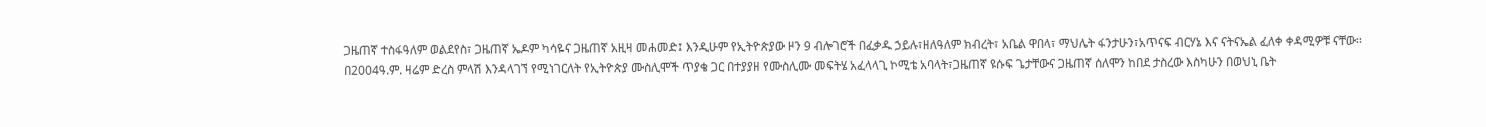ጋዜጠኛ ተስፋዓለም ወልደየስ፣ ጋዜጠኛ ኤዶም ካሳዬና ጋዜጠኛ አዚዛ መሐመድ፤ እንዲሁም የኢትዮጵያው ዞን 9 ብሎገሮች በፈቃዱ ኃይሉ፣ዘለዓለም ክብረት፣ አቤል ዋበላ፣ ማህሌት ፋንታሁን፣አጥናፍ ብርሃኔ እና ናትናኤል ፈለቀ ቀዳሚዎቹ ናቸው፡፡
በ2004ዓ.ም. ዛሬም ድረስ ምላሽ እንዳላገኘ የሚነገርለት የኢትዮጵያ ሙስሊሞች ጥያቄ ጋር በተያያዘ የሙስሊሙ መፍትሄ አፈላላጊ ኮሚቴ አባላት፣ጋዜጠኛ ዩሱፍ ጌታቸውና ጋዜጠኛ ሰለሞን ከበደ ታስረው እስካሁን በወህኒ ቤት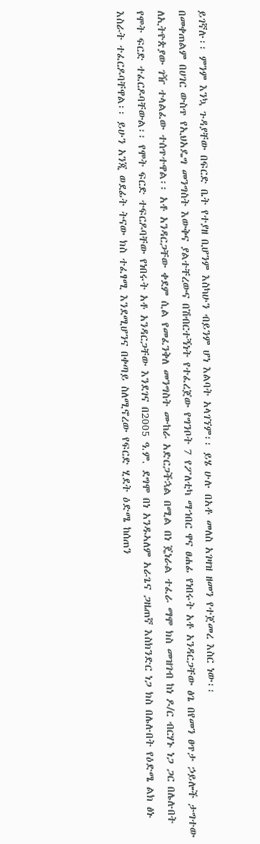ይገኛሉ፡፡ ምንም እንኳ ጉዳያቸው በፍርድ ቤት የተያዘ ቢሆንም እስካሁን ብይንም ሆነ እልባት አላገኘም፡፡ ይሄ ሁሉ በአቶ መለስ አገዛዝ ዘመን የተጀመረ እስር ነው፡፡
በመቀጠልም በሀገር ውስጥ የኢህአዴግ መንግስት እውቅና ያልተቸረውና በሽብርተኝነት የተፈረጀው የግንቦት 7 የፖለቲካ ማኀበር ዋና ፀሐፊ የነበሩት አቶ አንዳርጋቸው ፅጌ በየመን ፀጥታ ኃይሎች ታግተው ለኢትዮጵያው ገዥ ተላልፈው ተሰጥተዋል፡፡ አቶ አንዳርጋቸው ቀደም ሲል የመፈንቅለ መንግስት ሙከራ አድርጋችኋል በሚል በነ ጄነራል ተፈራ ማሞ ክስ መዝገብ ከነ ዶ/ር ብርሃኑ ነጋ ጋር በሌሉበት የሞት ፍርድ ተፈርዶባቸውል፡፡ የሞት ፍርድ ተፍርዶባቸው የነበሩት አቶ አንዳርጋቸው እንደገና በ2005 ዓ.ም. ደግሞ በነ አንዱኣለም አራጌና ጋዜጠኛ እስክንድር ነጋ ክስ በሌሉበት የዕድሜ ልክ ፅኑ እስራት ተፈርዶባቸዋል፡፡ ይሁን አንጂ ወደፊት ትናው ክስ ተፈፃሚ እንደሚሆንና በቀጣይ ስለሚኖረው የፍርድ ሂደት ዕድሜ ከሰጠን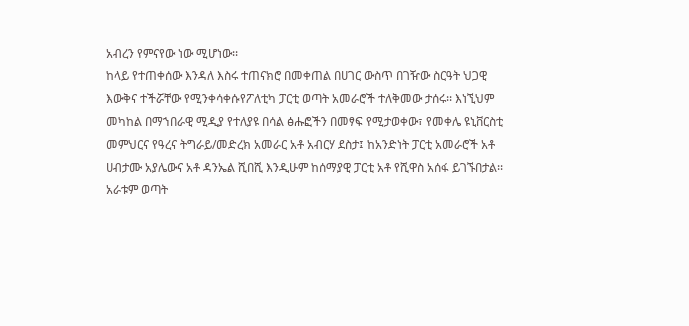አብረን የምናየው ነው ሚሆነው፡፡
ከላይ የተጠቀሰው እንዳለ እስሩ ተጠናክሮ በመቀጠል በሀገር ውስጥ በገዥው ስርዓት ህጋዊ እውቅና ተችሯቸው የሚንቀሳቀሱየፖለቲካ ፓርቲ ወጣት አመራሮች ተለቅመው ታሰሩ፡፡ እነኚህም መካከል በማኀበራዊ ሚዲያ የተለያዩ በሳል ፅሑፎችን በመፃፍ የሚታወቀው፣ የመቀሌ ዩኒቨርስቲ መምህርና የዓረና ትግራይ/መድረክ አመራር አቶ አብርሃ ደስታ፤ ከአንድነት ፓርቲ አመራሮች አቶ ሀብታሙ አያሌውና አቶ ዳንኤል ሺበሺ እንዲሁም ከሰማያዊ ፓርቲ አቶ የሺዋስ አሰፋ ይገኙበታል፡፡አራቱም ወጣት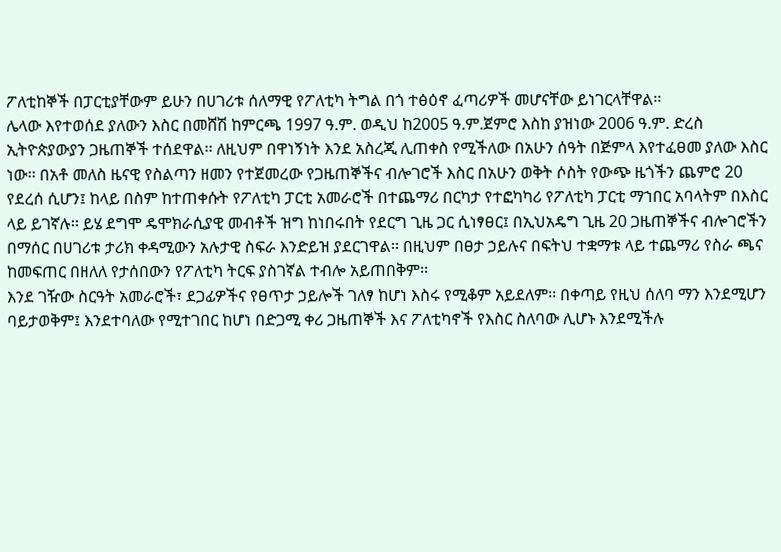ፖለቲከኞች በፓርቲያቸውም ይሁን በሀገሪቱ ሰለማዊ የፖለቲካ ትግል በጎ ተፅዕኖ ፈጣሪዎች መሆናቸው ይነገርላቸዋል፡፡
ሌላው እየተወሰደ ያለውን እስር በመሸሽ ከምርጫ 1997 ዓ.ም. ወዲህ ከ2005 ዓ.ም.ጀምሮ እስከ ያዝነው 2006 ዓ.ም. ድረስ ኢትዮጵያውያን ጋዜጠኞች ተሰደዋል፡፡ ለዚህም በዋነኝነት እንደ አስረጂ ሊጠቀስ የሚችለው በአሁን ሰዓት በጅምላ እየተፈፀመ ያለው እስር ነው፡፡ በአቶ መለስ ዜናዊ የስልጣን ዘመን የተጀመረው የጋዜጠኞችና ብሎገሮች እስር በአሁን ወቅት ሶስት የውጭ ዜጎችን ጨምሮ 20 የደረሰ ሲሆን፤ ከላይ በስም ከተጠቀሱት የፖለቲካ ፓርቲ አመራሮች በተጨማሪ በርካታ የተፎካካሪ የፖለቲካ ፓርቲ ማኀበር አባላትም በእስር ላይ ይገኛሉ፡፡ ይሄ ደግሞ ዴሞክራሲያዊ መብቶች ዝግ ከነበሩበት የደርግ ጊዜ ጋር ሲነፃፀር፤ በኢህአዴግ ጊዜ 20 ጋዜጠኞችና ብሎገሮችን በማሰር በሀገሪቱ ታሪክ ቀዳሚውን አሉታዊ ስፍራ እንድይዝ ያደርገዋል፡፡ በዚህም በፀታ ኃይሉና በፍትህ ተቋማቱ ላይ ተጨማሪ የስራ ጫና ከመፍጠር በዘለለ የታሰበውን የፖለቲካ ትርፍ ያስገኛል ተብሎ አይጠበቅም፡፡
እንደ ገዥው ስርዓት አመራሮች፣ ደጋፊዎችና የፀጥታ ኃይሎች ገለፃ ከሆነ እስሩ የሚቆም አይደለም፡፡ በቀጣይ የዚህ ሰለባ ማን እንደሚሆን ባይታወቅም፤ እንደተባለው የሚተገበር ከሆነ በድጋሚ ቀሪ ጋዜጠኞች እና ፖለቲካኖች የእስር ስለባው ሊሆኑ እንደሚችሉ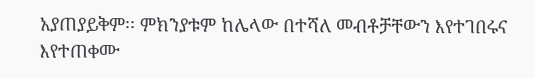አያጠያይቅም፡፡ ምክንያቱም ከሌላው በተሻለ መብቶቻቸውን እየተገበሩና እየተጠቀሙ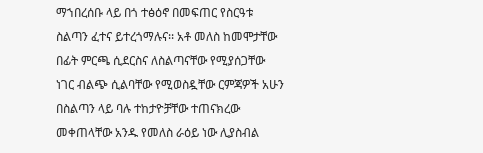ማኀበረሰቡ ላይ በጎ ተፅዕኖ በመፍጠር የስርዓቱ ስልጣን ፈተና ይተረጎማሉና፡፡ አቶ መለስ ከመሞታቸው በፊት ምርጫ ሲደርስና ለስልጣናቸው የሚያሰጋቸው ነገር ብልጭ ሲልባቸው የሚወስዷቸው ርምጃዎች አሁን በስልጣን ላይ ባሉ ተከታዮቻቸው ተጠናክረው መቀጠላቸው አንዱ የመለስ ራዕይ ነው ሊያስብል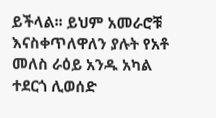ይችላል፡፡ ይህም አመራሮቹ እናስቀጥለዋለን ያሉት የአቶ መለስ ራዕይ አንዱ አካል ተደርጎ ሊወሰድ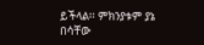ይችላል፡፡ ምክንያቱም ያኔ በሳቸው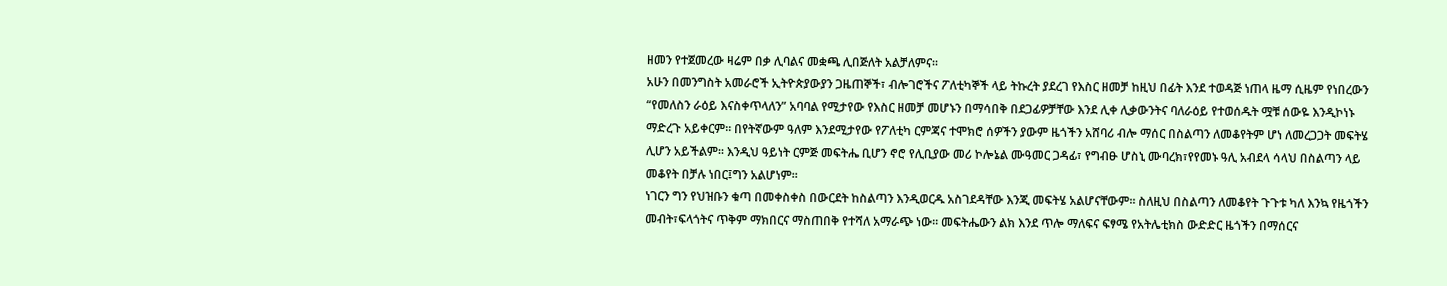ዘመን የተጀመረው ዛሬም በቃ ሊባልና መቋጫ ሊበጅለት አልቻለምና፡፡
አሁን በመንግስት አመራሮች ኢትዮጵያውያን ጋዜጠኞች፣ ብሎገሮችና ፖለቲካኞች ላይ ትኩረት ያደረገ የእስር ዘመቻ ከዚህ በፊት እንደ ተወዳጅ ነጠላ ዜማ ሲዜም የነበረውን “የመለስን ራዕይ እናስቀጥላለን” አባባል የሚታየው የእስር ዘመቻ መሆኑን በማሳበቅ በደጋፊዎቻቸው እንደ ሊቀ ሊቃውንትና ባለራዕይ የተወሰዱት ሟቹ ሰውዬ እንዲኮነኑ ማድረጉ አይቀርም፡፡ በየትኛውም ዓለም እንደሚታየው የፖለቲካ ርምጃና ተሞክሮ ሰዎችን ያውም ዜጎችን አሸባሪ ብሎ ማሰር በስልጣን ለመቆየትም ሆነ ለመረጋጋት መፍትሄ ሊሆን አይችልም፡፡ እንዲህ ዓይነት ርምጅ መፍትሔ ቢሆን ኖሮ የሊቢያው መሪ ኮሎኔል ሙዓመር ጋዳፊ፣ የግብፁ ሆስኒ ሙባረክ፣የየመኑ ዓሊ አብደላ ሳላህ በስልጣን ላይ መቆየት በቻሉ ነበር፤ግን አልሆነም፡፡
ነገርን ግን የህዝቡን ቁጣ በመቀስቀስ በውርደት ከስልጣን እንዲወርዱ አስገደዳቸው እንጂ መፍትሄ አልሆናቸውም፡፡ ስለዚህ በስልጣን ለመቆየት ጉጉቱ ካለ እንኳ የዜጎችን መብት፣ፍላጎትና ጥቅም ማክበርና ማስጠበቅ የተሻለ አማራጭ ነው፡፡ መፍትሔውን ልክ እንደ ጥሎ ማለፍና ፍፃሜ የአትሌቲክስ ውድድር ዜጎችን በማሰርና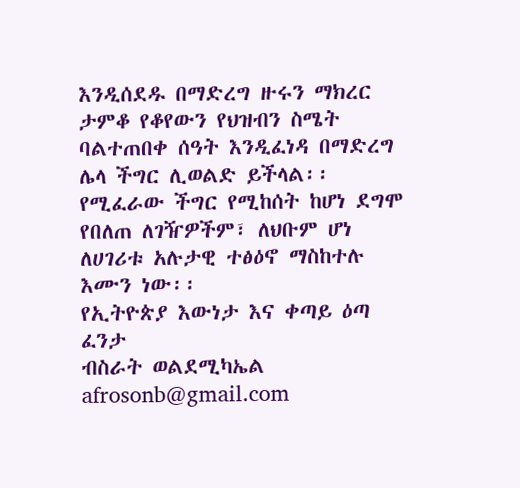እንዲሰደዱ በማድረግ ዙሩን ማክረር ታምቆ የቆየውን የህዝብን ስሜት ባልተጠበቀ ሰዓት እንዲፈነዳ በማድረግ ሌላ ችግር ሊወልድ ይችላል፡፡የሚፈራው ችግር የሚከሰት ከሆነ ደግሞ የበለጠ ለገዥዎችም፣ ለህቡም ሆነ ለሀገሪቱ አሉታዊ ተፅዕኖ ማስከተሉ እሙን ነው፡፡
የኢትዮጵያ እውነታ እና ቀጣይ ዕጣ ፈንታ
ብስራት ወልደሚካኤል
afrosonb@gmail.com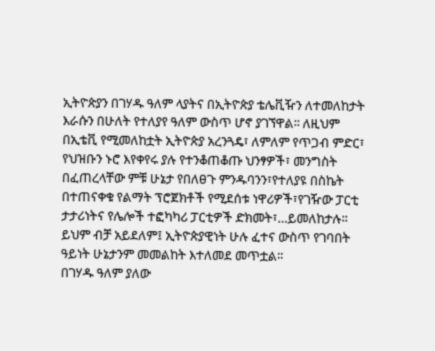ኢትዮጵያን በገሃዱ ዓለም ላያትና በኢትዮጵያ ቴሌቪዥን ለተመለከታት እራሱን በሁለት የተለያየ ዓለም ውስጥ ሆኖ ያገኘዋል፡፡ ለዚህም በኢቴቪ የሚመለከቷት ኢትዮጵያ አረንጓዴ፣ ለምለም የጥጋብ ምድር፣ የህዝቡን ኑሮ እየቀየሩ ያሉ የተንቆጠቆጡ ህንፃዎች፣ መንግስት በፈጠረላቸው ምቹ ሁኔታ የበለፀጉ ምንዱባንን፣የተለያዩ በስኬት በተጠናቀቁ የልማት ፕሮጀክቶች የሚደሰቱ ነዋሪዎች፣የገዥው ፓርቲ ታታሪነትና የሌሎች ተፎካካሪ ፓርቲዎች ድክመት፣…ይመለከታሉ፡፡ ይህም ብቻ አይደለም፤ ኢትዮጵያዊነት ሁሉ ፈተና ውስጥ የገባበት ዓይነት ሁኔታንም መመልከት እተለመደ መጥቷል፡፡
በገሃዱ ዓለም ያለው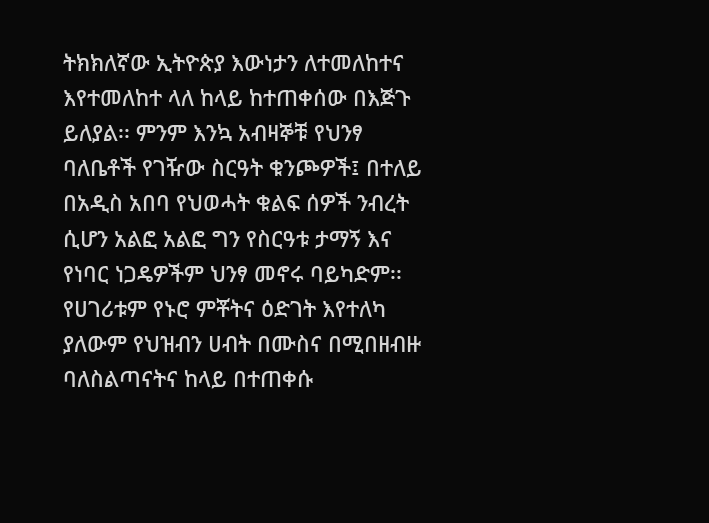ትክክለኛው ኢትዮጵያ እውነታን ለተመለከተና እየተመለከተ ላለ ከላይ ከተጠቀሰው በእጅጉ ይለያል፡፡ ምንም እንኳ አብዛኞቹ የህንፃ ባለቤቶች የገዥው ስርዓት ቁንጮዎች፤ በተለይ በአዲስ አበባ የህወሓት ቁልፍ ሰዎች ንብረት ሲሆን አልፎ አልፎ ግን የስርዓቱ ታማኝ እና የነባር ነጋዴዎችም ህንፃ መኖሩ ባይካድም፡፡ የሀገሪቱም የኑሮ ምቾትና ዕድገት እየተለካ ያለውም የህዝብን ሀብት በሙስና በሚበዘብዙ ባለስልጣናትና ከላይ በተጠቀሱ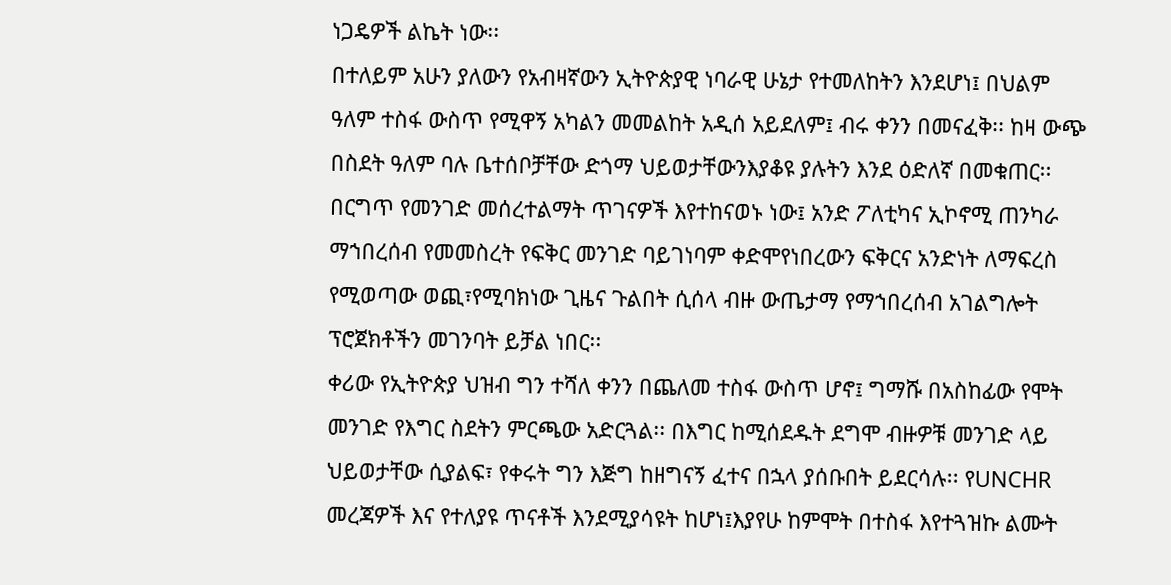ነጋዴዎች ልኬት ነው፡፡
በተለይም አሁን ያለውን የአብዛኛውን ኢትዮጵያዊ ነባራዊ ሁኔታ የተመለከትን እንደሆነ፤ በህልም ዓለም ተስፋ ውስጥ የሚዋኝ አካልን መመልከት አዲሰ አይደለም፤ ብሩ ቀንን በመናፈቅ፡፡ ከዛ ውጭ በስደት ዓለም ባሉ ቤተሰቦቻቸው ድጎማ ህይወታቸውንእያቆዩ ያሉትን እንደ ዕድለኛ በመቁጠር፡፡በርግጥ የመንገድ መሰረተልማት ጥገናዎች እየተከናወኑ ነው፤ አንድ ፖለቲካና ኢኮኖሚ ጠንካራ ማኀበረሰብ የመመስረት የፍቅር መንገድ ባይገነባም ቀድሞየነበረውን ፍቅርና አንድነት ለማፍረስ የሚወጣው ወጪ፣የሚባክነው ጊዜና ጉልበት ሲሰላ ብዙ ውጤታማ የማኀበረሰብ አገልግሎት ፕሮጀክቶችን መገንባት ይቻል ነበር፡፡
ቀሪው የኢትዮጵያ ህዝብ ግን ተሻለ ቀንን በጨለመ ተስፋ ውስጥ ሆኖ፤ ግማሹ በአስከፊው የሞት መንገድ የእግር ስደትን ምርጫው አድርጓል፡፡ በእግር ከሚሰደዱት ደግሞ ብዙዎቹ መንገድ ላይ ህይወታቸው ሲያልፍ፣ የቀሩት ግን እጅግ ከዘግናኝ ፈተና በኋላ ያሰቡበት ይደርሳሉ፡፡ የUNCHR መረጃዎች እና የተለያዩ ጥናቶች እንደሚያሳዩት ከሆነ፤እያየሁ ከምሞት በተስፋ እየተጓዝኩ ልሙት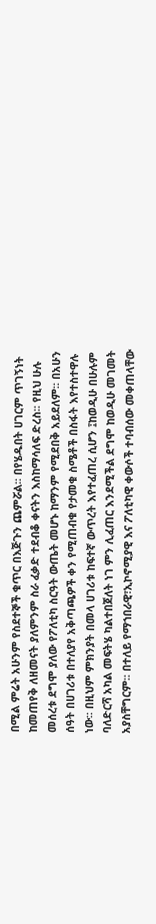በሚል ምሬት አሁንም የስደተኞች ቁጥር በእጅጉን ጨምሯል፡፡ በየሄዱበት ሀገርም ጥገኝነት ከመጠየቅ ለዘመናት ያለምንም ስራ ፈቃድ ተደብቆ ቀናትን እስከማሳለፍ ድረስ፡፡ የዚህ ሁሉ መሰረቱ ደግሞ ያለው የፖለቲካ ስርዓት ውጤት መሆኑ ከማንም የሚደበቅ አይደለም፡፡ በአሁን ሰዓት በሀገሪቱ በተለያየ አቅጣጫዎች ቀን የሚጠብቁ የታመቁ ስሜቶች በስፋት እየተስተዋሉ ነው፡፡ በዚህም ምክንያት በመላ ሀገሪቱ ከፍተኛ ውጥረት እየተፈጠረ ሲሆን ፤ከወዲሁ በሁሉም ባለድርሻ አካል መፍትሄ ካልተበጀለት ነገ ምን ሊፈጠር እንደሚችል ደግሞ ከወዲሁ መገመት አያስቸግርም፡፡ በተለይ የማኀበራዊ፣ኢኮኖሚያዊ እና ፖለቲካዊ ቀውሶች ተባብሰው መቀጠላቸው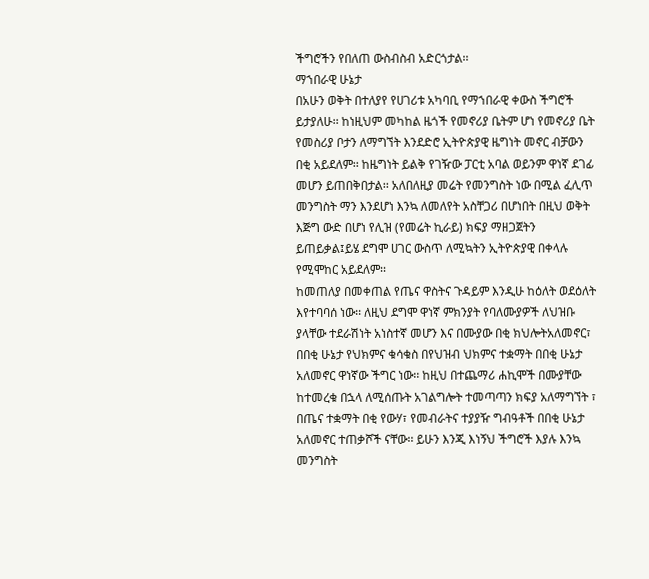ችግሮችን የበለጠ ውስብስብ አድርጎታል፡፡
ማኀበራዊ ሁኔታ
በአሁን ወቅት በተለያየ የሀገሪቱ አካባቢ የማኀበራዊ ቀውስ ችግሮች ይታያለሁ፡፡ ከነዚህም መካከል ዜጎች የመኖሪያ ቤትም ሆነ የመኖሪያ ቤት የመስሪያ ቦታን ለማግኘት እንደድሮ ኢትዮጵያዊ ዜግነት መኖር ብቻውን በቂ አይደለም፡፡ ከዜግነት ይልቅ የገዥው ፓርቲ አባል ወይንም ዋነኛ ደገፊ መሆን ይጠበቅበታል፡፡ አለበለዚያ መሬት የመንግስት ነው በሚል ፈሊጥ መንግስት ማን እንደሆነ እንኳ ለመለየት አስቸጋሪ በሆነበት በዚህ ወቅት እጅግ ውድ በሆነ የሊዝ (የመሬት ኪራይ) ክፍያ ማዘጋጀትን ይጠይቃል፤ይሄ ደግሞ ሀገር ውስጥ ለሚኳትን ኢትዮጵያዊ በቀላሉ የሚሞከር አይደለም፡፡
ከመጠለያ በመቀጠል የጤና ዋስትና ጉዳይም እንዲሁ ከዕለት ወደዕለት እየተባባሰ ነው፡፡ ለዚህ ደግሞ ዋነኛ ምክንያት የባለሙያዎች ለህዝቡ ያላቸው ተደራሽነት አነስተኛ መሆን እና በሙያው በቂ ክህሎትአለመኖር፣ በበቂ ሁኔታ የህክምና ቁሳቁስ በየህዝብ ህክምና ተቋማት በበቂ ሁኔታ አለመኖር ዋነኛው ችግር ነው፡፡ ከዚህ በተጨማሪ ሐኪሞች በሙያቸው ከተመረቁ በኋላ ለሚሰጡት አገልግሎት ተመጣጣን ክፍያ አለማግኘት ፣ በጤና ተቋማት በቂ የውሃ፣ የመብራትና ተያያዥ ግብዓቶች በበቂ ሁኔታ አለመኖር ተጠቃሾች ናቸው፡፡ ይሁን እንጂ እነኝህ ችግሮች እያሉ እንኳ መንግስት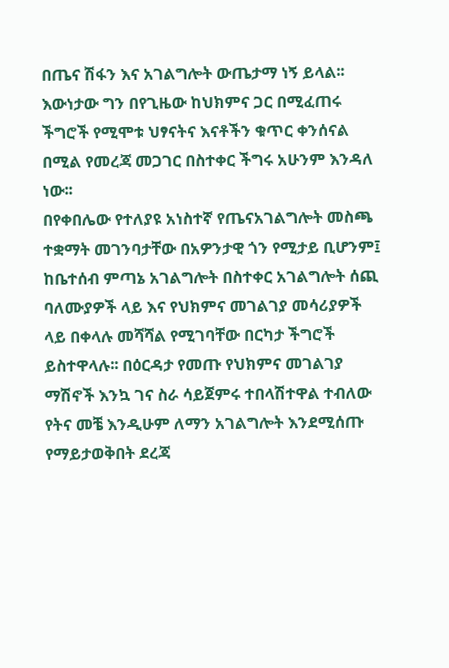በጤና ሽፋን እና አገልግሎት ውጤታማ ነኝ ይላል፡፡ እውነታው ግን በየጊዜው ከህክምና ጋር በሚፈጠሩ ችግሮች የሚሞቱ ህፃናትና እናቶችን ቁጥር ቀንሰናል በሚል የመረጃ መጋገር በስተቀር ችግሩ አሁንም እንዳለ ነው፡፡
በየቀበሌው የተለያዩ አነስተኛ የጤናአገልግሎት መስጫ ተቋማት መገንባታቸው በአዎንታዊ ጎን የሚታይ ቢሆንም፤ ከቤተሰብ ምጣኔ አገልግሎት በስተቀር አገልግሎት ሰጪ ባለሙያዎች ላይ እና የህክምና መገልገያ መሳሪያዎች ላይ በቀላሉ መሻሻል የሚገባቸው በርካታ ችግሮች ይስተዋላሉ፡፡ በዕርዳታ የመጡ የህክምና መገልገያ ማሽኖች እንኳ ገና ስራ ሳይጀምሩ ተበላሽተዋል ተብለው የትና መቼ እንዲሁም ለማን አገልግሎት እንደሚሰጡ የማይታወቅበት ደረጃ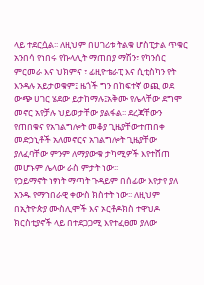ላይ ተደርሷል፡፡ ለዚህም በሀገሪቱ ትልቁ ሆስፒታል ጥቁር አንበሳ የነበሩ የኩላሊት ማጠበያ ማሽን፣ የካንሰር ምርመራ እና ህክምና ፣ ፊዚዮቴራፒ እና ሲቲስካን የት እንዳሉ አይታወቁም፤ ዜጎች ግን በከፍተኛ ወጪ ወደ ውጭ ሀገር ሄደው ይታከማሉ፤አቅሙ የሌላቸው ደግሞ መኖር አየቻሉ ህይወታቸው ያልፋል፡፡ ደረጃቸውን የጠበቁና የአገልግሎት መቆያ ጊዜያቸውተጠበቀ መድኃኒቶች አለመኖርና አገልግሎት ጊዜያቸው ያለፈባቸው ምንም ለማያውቁ ታካሚዎች እየተሸጠ መሆኑም ሌላው ራስ ምታት ነው፡፡
የኃይማኖት ነፃነት ማጣት ጉዳይም በሰፊው እየታየ ያለ አንዱ የማኀበራዊ ቀውስ ክስተት ነው፡፡ ለዚህም በኢትዮጵያ ሙስሊሞች እና ኦርቶዶክስ ተዋህዶ ክርስቲያኖች ላይ በተደጋጋሚ እየተፈፀመ ያለው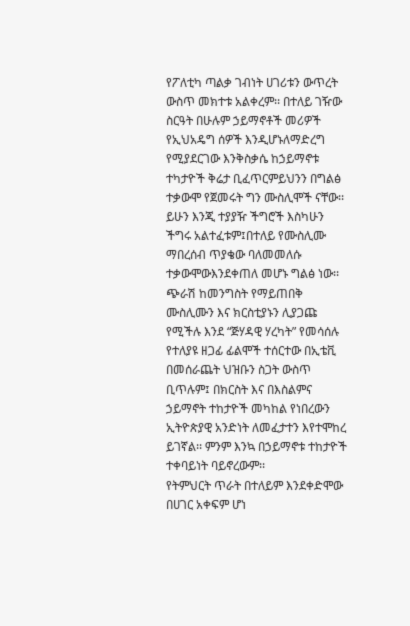የፖለቲካ ጣልቃ ገብነት ሀገሪቱን ውጥረት ውስጥ መክተቱ አልቀረም፡፡ በተለይ ገዥው ስርዓት በሁሉም ኃይማኖቶች መሪዎች የኢህአዴግ ሰዎች እንዲሆኑለማድረግ የሚያደርገው እንቅስቃሴ ከኃይማኖቱ ተካታዮች ቅሬታ ቢፈጥርምይህንን በግልፅ ተቃውሞ የጀመሩት ግን ሙስሊሞች ናቸው፡፡ ይሁን እንጂ ተያያዥ ችግሮች እስካሁን ችግሩ አልተፈቱም፤በተለይ የሙስሊሙ ማበረሰብ ጥያቄው ባለመመለሱ ተቃውሞውእንደቀጠለ መሆኑ ግልፅ ነው፡፡ ጭራሽ ከመንግስት የማይጠበቅ ሙስሊሙን እና ክርስቲያኑን ሊያጋጩ የሚችሉ እንደ “ጅሃዳዊ ሃረካት” የመሳሰሉ የተለያዩ ዘጋፊ ፊልሞች ተሰርተው በኢቴቪ በመሰራጨት ህዝቡን ስጋት ውስጥ ቢጥሉም፤ በክርስት እና በእስልምና ኃይማኖት ተከታዮች መካከል የነበረውን ኢትዮጵያዊ አንድነት ለመፈታተን እየተሞከረ ይገኛል፡፡ ምንም እንኳ በኃይማኖቱ ተከታዮች ተቀባይነት ባይኖረውም፡፡
የትምህርት ጥራት በተለይም እንደቀድሞው በሀገር አቀፍም ሆነ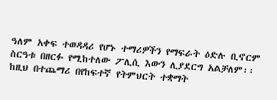ዓለም አቀፍ ተወዳዳሪ የሆኑ ተማሪዎችን የማፍራት ዕድሉ ቢኖርም ስርዓቱ በዘርፉ የሚከተለው ፖሊሲ እውን ሊያደርግ አልቻለም፡፡ ከዚህ በተጨማሪ በየከፍተኛ የትምህርት ተቋማት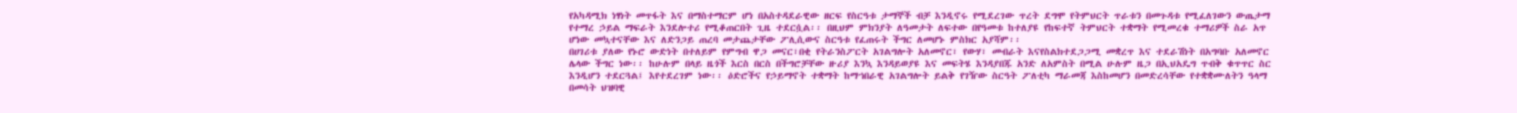የአካዳሚክ ነፃነት መጥፋት እና በማስተማርም ሆነ በአስተዳደራዊው ዘርፍ የስርዓቱ ታማኞች ብቻ እንዲኖሩ የሚደረገው ጥረት ደግሞ የትምህርት ጥራቱን በመጉዳቱ የሚፈለገውን ውጤታማ የተማረ ኃይል ማፍራት እንደሎተሪ የሚቆጠርበት ጊዜ ተደርሷል፡፡ በዚህም ምክንያት ለዓመታት ለፍተው በየዓመቱ ከተለያዩ የከፍተኛ ትምህርት ተቋማት የሚመረቁ ተማሪዎች ስራ አጥ ሆነው መኳተናቸው እና ለድንጋይ ጠረባ መታጨታቸው ፖሊሲውና ስርዓቱ የፈጠሩት ችግር ለመሆኑ ምስክር አያሻም፡፡
በሀገሪቱ ያለው የኑሮ ውድነት በተለይም የምግብ ዋጋ መናር፣በቂ የትራንስፖርት አገልግሎት አለመኖር፣ የውሃ፣ መብራት እናየስልክተደጋጋሚ መቋረጥ እና ተደራሽነት በአግባቡ አለመኖር ሌላው ችግር ነው፡፡ ከሁሉም በላይ ዜጎች እርስ በርስ በችግሮቻቸው ዙሪያ እንኳ እንዳይወያዩ እና መፍትሄ እንዳያበጁ አንድ ለአምስት በሚል ሁሉም ዜጋ በኢህአዴግ ጥብቅ ቁጥጥር ስር እንዲሆን ተደርጓል፤ እየተደረገም ነው፡፡ ዕድሮችና የኃይማኖት ተቋማት ከማኀበራዊ አገልግሎት ይልቅ የገዥው ስርዓት ፖለቲካ ማራመጃ እስከመሆን በመድረሳቸው የተቋቋሙለትን ዓላማ በመሳት ህዝባዊ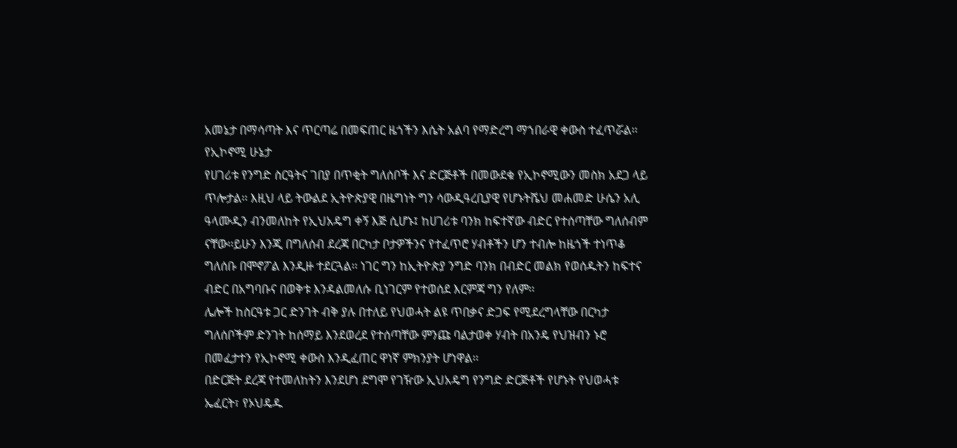አመኔታ በማሳጣት እና ጥርጣሬ በመፍጠር ዜጎችን እሴት አልባ የማድረግ ማኀበራዊ ቀውስ ተፈጥሯል፡፡
የኢኮኖሚ ሁኔታ
የሀገሪቱ የንግድ ስርዓትና ገበያ በጥቂት ግለሰቦች እና ድርጅቶች በመውደቁ የኢኮኖሚውን መስክ አደጋ ላይ ጥሎታል፡፡ እዚህ ላይ ትውልደ ኢትዮጵያዊ በዜግነት ግን ሳውዲዓረቢያዊ የሆኑትሼህ መሐመድ ሁሴን አሊ ዓላሙዲን ብንመለከት የኢህአዴግ ቀኝ እጅ ሲሆኑ፤ ከሀገሪቱ ባንክ ከፍተኛው ብድር የተሰጣቸው ግለሰብም ናቸው፡፡ይሁን እንጂ በግለሰብ ደረጃ በርካታ ቦታዎችንና የተፈጥሮ ሃብቶችን ሆን ተብሎ ከዜጎች ተነጥቆ ግለሰቡ በሞኖፖል እንዲዙ ተደርጓል፡፡ ነገር ግን ከኢትዮጵያ ንግድ ባንክ በብድር መልክ የወሰዱትን ከፍተና ብድር በአግባቡና በወቅቱ እንዳልመለሱ ቢነገርም የተወሰደ እርምጃ ግን የለም፡፡
ሌሎች ከስርዓቱ ጋር ድንገት ብቅ ያሉ በተለይ የህወሓት ልዩ ጥበቃና ድጋፍ የሚደረግላቸው በርካታ ግለሰቦችም ድንገት ከሰማይ እንደወረደ የተሰጣቸው ምንጩ ባልታወቀ ሃብት በአንዴ የህዝብን ኑሮ በመፈታተን የኢኮኖሚ ቀውስ እንዲፈጠር ዋነኛ ምክንያት ሆነዋል፡፡
በድርጅት ደረጃ የተመለከትን እንደሆነ ደግሞ የገዥው ኢህአዴግ የንግድ ድርጅቶች የሆኑት የህወሓቱ ኤፈርት፣ የኦህዴዱ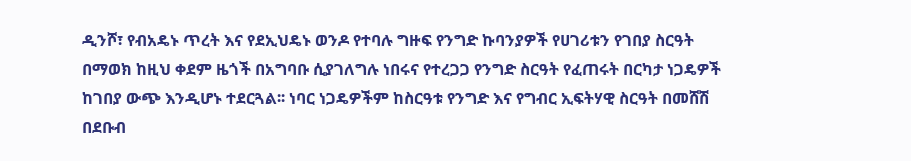ዲንሾ፣ የብአዴኑ ጥረት እና የደኢህዴኑ ወንዶ የተባሉ ግዙፍ የንግድ ኩባንያዎች የሀገሪቱን የገበያ ስርዓት በማወክ ከዚህ ቀደም ዜጎች በአግባቡ ሲያገለግሉ ነበሩና የተረጋጋ የንግድ ስርዓት የፈጠሩት በርካታ ነጋዴዎች ከገበያ ውጭ እንዲሆኑ ተደርጓል፡፡ ነባር ነጋዴዎችም ከስርዓቱ የንግድ እና የግብር ኢፍትሃዊ ስርዓት በመሸሽ በደቡብ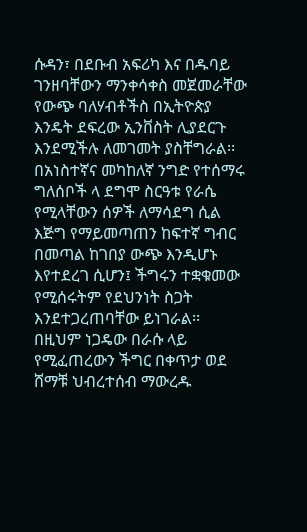ሱዳን፣ በደቡብ አፍሪካ እና በዱባይ ገንዘባቸውን ማንቀሳቀስ መጀመራቸው የውጭ ባለሃብቶችስ በኢትዮጵያ እንዴት ደፍረው ኢንቨስት ሊያደርጉ እንደሚችሉ ለመገመት ያስቸግራል፡፡
በአነስተኛና መካከለኛ ንግድ የተሰማሩ ግለሰቦች ላ ደግሞ ስርዓቱ የራሴ የሚላቸውን ሰዎች ለማሳደግ ሲል እጅግ የማይመጣጠን ከፍተኛ ግብር በመጣል ከገበያ ውጭ እንዲሆኑ እየተደረገ ሲሆን፤ ችግሩን ተቋቁመው የሚሰሩትም የደህንነት ስጋት እንደተጋረጠባቸው ይነገራል፡፡ በዚህም ነጋዴው በራሱ ላይ የሚፈጠረውን ችግር በቀጥታ ወደ ሸማቹ ህብረተሰብ ማውረዱ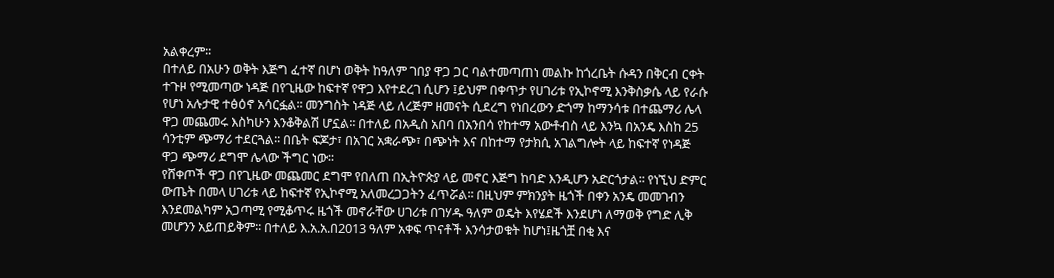አልቀረም፡፡
በተለይ በአሁን ወቅት እጅግ ፈተኛ በሆነ ወቅት ከዓለም ገበያ ዋጋ ጋር ባልተመጣጠነ መልኩ ከጎረቤት ሱዳን በቅርብ ርቀት ተጉዞ የሚመጣው ነዳጅ በየጊዜው ከፍተኛ የዋጋ እየተደረገ ሲሆን ፤ይህም በቀጥታ የሀገሪቱ የኢኮኖሚ እንቅስቃሴ ላይ የራሱ የሆነ አሉታዊ ተፅዕኖ አሳርፏል፡፡ መንግስት ነዳጅ ላይ ለረጅም ዘመናት ሲደረግ የነበረውን ድጎማ ከማንሳቱ በተጨማሪ ሌላ ዋጋ መጨመሩ እስካሁን እንቆቅልሽ ሆኗል፡፡ በተለይ በአዲስ አበባ በአንበሳ የከተማ አውቶብስ ላይ እንኳ በአንዴ እስከ 25 ሳንቲም ጭማሪ ተደርጓል፡፡ በቤት ፍጆታ፣ በአገር አቋራጭ፣ በጭነት እና በከተማ የታክሲ አገልግሎት ላይ ከፍተኛ የነዳጅ ዋጋ ጭማሪ ደግሞ ሌላው ችግር ነው፡፡
የሸቀጦች ዋጋ በየጊዜው መጨመር ደግሞ የበለጠ በኢትዮጵያ ላይ መኖር እጅግ ከባድ እንዲሆን አድርጎታል፡፡ የነኚህ ድምር ውጤት በመላ ሀገሪቱ ላይ ከፍተኛ የኢኮኖሚ አለመረጋጋትን ፈጥሯል፡፡ በዚህም ምክንያት ዜጎች በቀን አንዴ መመገብን እንደመልካም አጋጣሚ የሚቆጥሩ ዜጎች መኖራቸው ሀገሪቱ በገሃዱ ዓለም ወዴት እየሄደች እንደሆነ ለማወቅ የግድ ሊቅ መሆንን አይጠይቅም፡፡ በተለይ እ.አ.አ.በ2013 ዓለም አቀፍ ጥናቶች እንሳታወቁት ከሆነ፤ዜጎቿ በቂ እና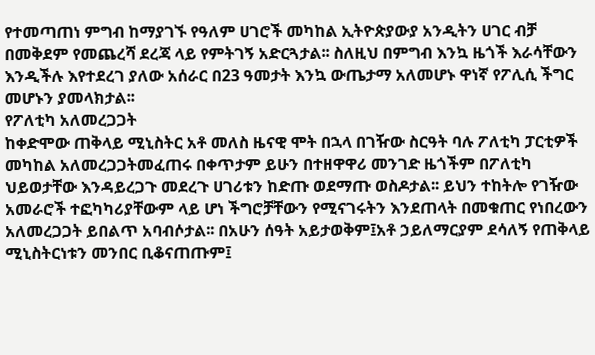የተመጣጠነ ምግብ ከማያገኙ የዓለም ሀገሮች መካከል ኢትዮጵያውያ አንዲትን ሀገር ብቻ በመቅደም የመጨረሻ ደረጃ ላይ የምትገኝ አድርጓታል፡፡ ስለዚህ በምግብ እንኳ ዜጎች እራሳቸውን እንዲችሉ እየተደረገ ያለው አሰራር በ23 ዓመታት እንኳ ውጤታማ አለመሆኑ ዋነኛ የፖሊሲ ችግር መሆኑን ያመላክታል፡፡
የፖለቲካ አለመረጋጋት
ከቀድሞው ጠቅላይ ሚኒስትር አቶ መለስ ዜናዊ ሞት በኋላ በገዥው ስርዓት ባሉ ፖለቲካ ፓርቲዎች መካከል አለመረጋጋትመፈጠሩ በቀጥታም ይሁን በተዘዋዋሪ መንገድ ዜጎችም በፖለቲካ ህይወታቸው እንዳይረጋጉ መደረጉ ሀገሪቱን ከድጡ ወደማጡ ወስዶታል፡፡ ይህን ተከትሎ የገዥው አመራሮች ተፎካካሪያቸውም ላይ ሆነ ችግሮቻቸውን የሚናገሩትን እንደጠላት በመቁጠር የነበረውን አለመረጋጋት ይበልጥ አባብሶታል፡፡ በአሁን ሰዓት አይታወቅም፤አቶ ኃይለማርያም ደሳለኝ የጠቅላይ ሚኒስትርነቱን መንበር ቢቆናጠጡም፤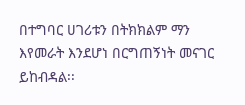በተግባር ሀገሪቱን በትክክልም ማን እየመራት እንደሆነ በርግጠኝነት መናገር ይከብዳል፡፡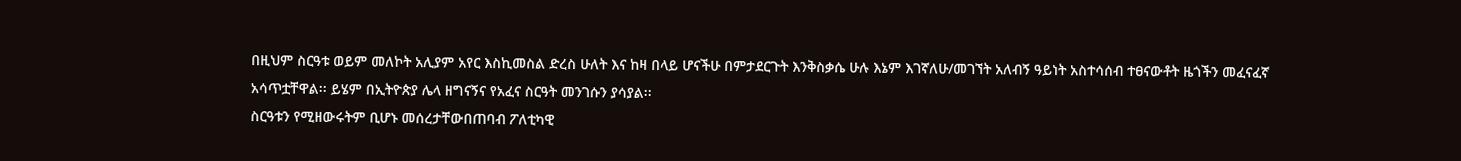በዚህም ስርዓቱ ወይም መለኮት አሊያም አየር እስኪመስል ድረስ ሁለት እና ከዛ በላይ ሆናችሁ በምታደርጉት እንቅስቃሴ ሁሉ እኔም እገኛለሁ/መገኘት አለብኝ ዓይነት አስተሳሰብ ተፀናውቶት ዜጎችን መፈናፈኛ አሳጥቷቸዋል፡፡ ይሄም በኢትዮጵያ ሌላ ዘግናኝና የአፈና ስርዓት መንገሱን ያሳያል፡፡
ስርዓቱን የሚዘውሩትም ቢሆኑ መሰረታቸውበጠባብ ፖለቲካዊ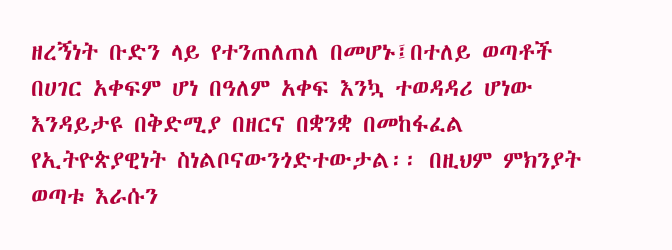ዘረኝነት ቡድን ላይ የተንጠለጠለ በመሆኑ፤በተለይ ወጣቶች በሀገር አቀፍም ሆነ በዓለም አቀፍ እንኳ ተወዳዳሪ ሆነው እንዳይታዩ በቅድሚያ በዘርና በቋንቋ በመከፋፈል የኢትዮጵያዊነት ስነልቦናውንጎድተውታል፡፡ በዚህም ምክንያት ወጣቱ እራሱን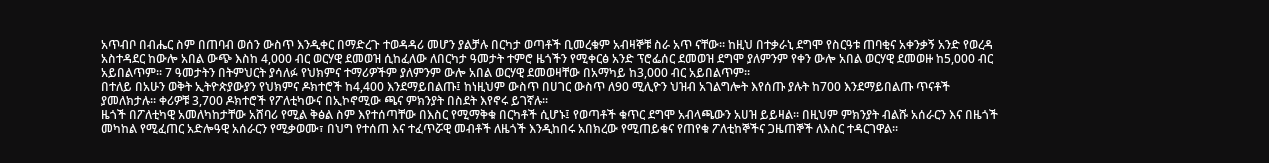አጥብቦ በብሔር ስም በጠባብ ወሰን ውስጥ እንዲቀር በማድረጉ ተወዳዳሪ መሆን ያልቻሉ በርካታ ወጣቶች ቢመረቁም አብዛኞቹ ስራ አጥ ናቸው፡፡ ከዚህ በተቃራኒ ደግሞ የስርዓቱ ጠባቂና አቀንቃኝ አንድ የወረዳ አስተዳደር ከውሎ አበል ውጭ እስከ 4,000 ብር ወርሃዊ ደመወዝ ሲከፈለው ለበርካታ ዓመታት ተምሮ ዜጎችን የሚቀርፅ አንድ ፕሮፌሰር ደመወዝ ደግሞ ያለምንም የቀን ውሎ አበል ወርሃዊ ደመወዙ ከ5,000 ብር አይበልጥም፡፡ 7 ዓመታትን በትምህርት ያሳለፉ የህክምና ተማሪዎችም ያለምንም ውሎ አበል ወርሃዊ ደመወዛቸው በአማካይ ከ3,000 ብር አይበልጥም፡፡
በተለይ በአሁን ወቅት ኢትዮጵያውያን የህክምና ዶክተሮች ከ4,400 እንደማይበልጡ፤ ከነዚህም ውስጥ በሀገር ውስጥ ለ90 ሚሊዮን ህዝብ አገልግሎት እየሰጡ ያሉት ከ700 እንደማይበልጡ ጥናቶች ያመለክታሉ፡፡ ቀሪዎቹ 3,700 ዶክተሮች የፖለቲካውና በኢኮኖሚው ጫና ምክንያት በስደት እየኖሩ ይገኛሉ፡፡
ዜጎች በፖለቲካዊ አመለካከታቸው አሸባሪ የሚል ቅፅል ስም እየተሰጣቸው በእስር የሚማቅቁ በርካቶች ሲሆኑ፤ የወጣቶች ቁጥር ደግሞ አብላጫውን አሀዝ ይይዛል፡፡ በዚህም ምክንያት ብልሹ አሰራርን እና በዜጎች መካከል የሚፈጠር አድሎዓዊ አሰራርን የሚቃወሙ፣ በህግ የተሰጠ እና ተፈጥሯዊ መብቶች ለዜጎች እንዲከበሩ አበክረው የሚጠይቁና የጠየቁ ፖለቲከኞችና ጋዜጠኞች ለእስር ተዳርገዋል፡፡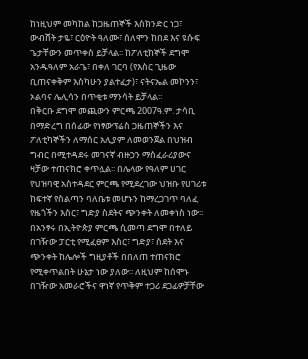ከነዚህም መካከል ከጋዜጠኞች እስክንድር ነጋ፣ ውብሸት ታዬ፣ ርዕዮት ዓለሙ፣ ሰለሞን ከበደ እና ዩሱፍ ጌታቸውን መጥቀስ ይቻላል፡፡ ከፖለቲከኞች ደግሞ አንዱዓለም አራጌ፣ በቀለ ገርባ (የእስር ጊዜው ቢጠናቀቅም እስካሁን ያልተፈታ)፣ ናትናኤል መኮንን፣ ኦልባና ሌሊሳን በጥቂቱ ማንሳት ይቻላል፡፡
በቅርቡ ደግሞ መጪውን ምርጫ 2007ዓ.ም. ታሳቢ በማድረግ በሰፊው የነፃውፕሬስ ጋዜጠኞችን እና ፖለቲካኞችን ለማሰር አሊያም ለመወንጀል በህዝብ ግብር በሚተዳደሩ መገናኛ ብዙኃን ማስፈራሪያውና ዛቻው ተጠናክሮ ቀጥሏል፡፡ በሌላው የዓለም ሀገር የህዝባዊ አስተዳደር ምርጫ የሚደረገው ህዝቡ የሀገሪቱ ከፍተኛ የስልጣን ባለቤቱ መሆኑን ከማረጋገጥ ባለፈ የዜጎችን እስር፣ ግድያ ስደትና ጭንቀት ለመቀነስ ነው፡፡ በአንፃሩ በኢትዮጵያ ምርጫ ሲመጣ ደግሞ በተለይ በገዥው ፓርቲ የሚፈፀም እስር፣ ግድያ፣ ስደት እና ጭንቀት ከሌሎች ግዚያቶች በበለጠ ተጠናክሮ የሚቀጥልበት ሁኔታ ነው ያለው፡፡ ለዚህም ከሰሞኑ በገዥው አመራሮችና ዋነኛ የጥቅም ተጋሪ ደጋፊዎቻቸው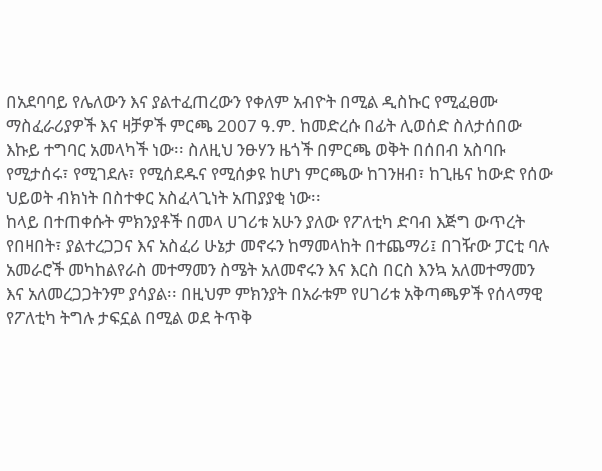በአደባባይ የሌለውን እና ያልተፈጠረውን የቀለም አብዮት በሚል ዲስኩር የሚፈፀሙ ማስፈራሪያዎች እና ዛቻዎች ምርጫ 2007 ዓ.ም. ከመድረሱ በፊት ሊወሰድ ስለታሰበው እኩይ ተግባር አመላካች ነው፡፡ ስለዚህ ንፁሃን ዜጎች በምርጫ ወቅት በሰበብ አስባቡ የሚታሰሩ፣ የሚገደሉ፣ የሚሰደዱና የሚሰቃዩ ከሆነ ምርጫው ከገንዘብ፣ ከጊዜና ከውድ የሰው ህይወት ብክነት በስተቀር አስፈላጊነት አጠያያቂ ነው፡፡
ከላይ በተጠቀሱት ምክንያቶች በመላ ሀገሪቱ አሁን ያለው የፖለቲካ ድባብ እጅግ ውጥረት የበዛበት፣ ያልተረጋጋና እና አስፈሪ ሁኔታ መኖሩን ከማመላከት በተጨማሪ፤ በገዥው ፓርቲ ባሉ አመራሮች መካከልየራስ መተማመን ስሜት አለመኖሩን እና እርስ በርስ እንኳ አለመተማመን እና አለመረጋጋትንም ያሳያል፡፡ በዚህም ምክንያት በአራቱም የሀገሪቱ አቅጣጫዎች የሰላማዊ የፖለቲካ ትግሉ ታፍኗል በሚል ወደ ትጥቅ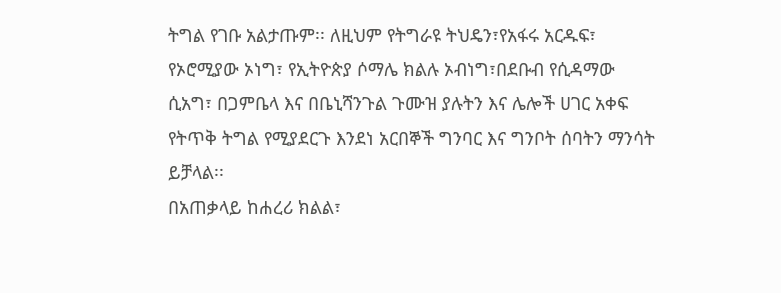ትግል የገቡ አልታጡም፡፡ ለዚህም የትግራዩ ትህዴን፣የአፋሩ አርዱፍ፣ የኦሮሚያው ኦነግ፣ የኢትዮጵያ ሶማሌ ክልሉ ኦብነግ፣በደቡብ የሲዳማው ሲአግ፣ በጋምቤላ እና በቤኒሻንጉል ጉሙዝ ያሉትን እና ሌሎች ሀገር አቀፍ የትጥቅ ትግል የሚያደርጉ እንደነ አርበኞች ግንባር እና ግንቦት ሰባትን ማንሳት ይቻላል፡፡
በአጠቃላይ ከሐረሪ ክልል፣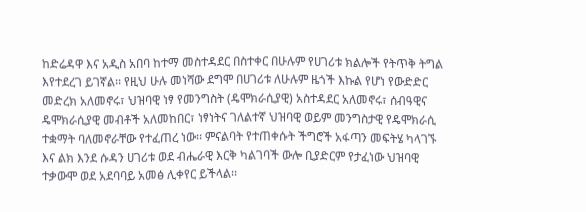ከድሬዳዋ እና አዲስ አበባ ከተማ መስተዳደር በስተቀር በሁሉም የሀገሪቱ ክልሎች የትጥቅ ትግል እየተደረገ ይገኛል፡፡ የዚህ ሁሉ መነሻው ደግሞ በሀገሪቱ ለሁሉም ዜጎች እኩል የሆነ የውድድር መድረክ አለመኖሩ፣ ህዝባዊ ነፃ የመንግስት (ዴሞክራሲያዊ) አስተዳደር አለመኖሩ፣ ሰብዓዊና ዴሞክራሲያዊ መብቶች አለመከበር፣ ነፃነትና ገለልተኛ ህዝባዊ ወይም መንግስታዊ የዴሞክራሲ ተቋማት ባለመኖራቸው የተፈጠረ ነው፡፡ ምናልባት የተጠቀሱት ችግሮች አፋጣን መፍትሄ ካላገኙ እና ልክ እንደ ሱዳን ሀገሪቱ ወደ ብሔራዊ እርቅ ካልገባች ውሎ ቢያድርም የታፈነው ህዝባዊ ተቃውሞ ወደ አደባባይ አመፅ ሊቀየር ይችላል፡፡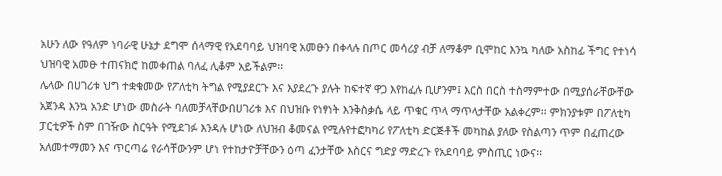አሁን ለው የዓለም ነባራዊ ሁኔታ ደግሞ ሰላማዊ የአደባባይ ህዝባዊ አመፁን በቀላሉ በጦር መሳሪያ ብቻ ለማቆም ቢሞከር እንኳ ካለው አስከፊ ችግር የተነሳ ህዝባዊ አመፁ ተጠናክሮ ከመቀጠል ባለፈ ሊቆም አይችልም፡፡
ሌላው በሀገሪቱ ህግ ተቋቁመው የፖለቲካ ትግል የሚያደርጉ እና እያደረጉ ያሉት ከፍተኛ ዋጋ እየከፈሉ ቢሆንም፤ እርስ በርስ ተስማምተው በሚያሰራቸውቸው አጀንዳ እንኳ አንድ ሆነው መስራት ባለመቻላቸውበሀገሪቱ እና በህዝቡ የነፃነት እንቅስቃሴ ላይ ጥቁር ጥላ ማጥላታቸው አልቀረም፡፡ ምክንያቱም በፖለቲካ ፓርቲዎች ስም በገዥው ስርዓት የሚደገፉ እንዳሉ ሆነው ለህዝብ ቆመናል የሚሉየተፎካካሪ የፖለቲካ ድርጅቶች መካከል ያለው የስልጣን ጥም በፈጠረው አለመተማመን እና ጥርጣሬ የራሳቸውንም ሆነ የተከታዮቻቸውን ዕጣ ፈንታቸው እስርና ግድያ ማድረጉ የአደባባይ ምስጢር ነውና፡፡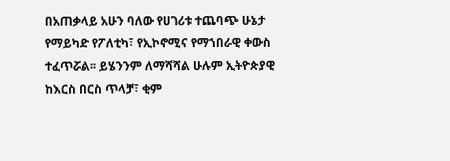በአጠቃላይ አሁን ባለው የሀገሪቱ ተጨባጭ ሁኔታ የማይካድ የፖለቲካ፣ የኢኮኖሚና የማኀበራዊ ቀውስ ተፈጥሯል፡፡ ይሄንንም ለማሻሻል ሁሉም ኢትዮጵያዊ ከእርስ በርስ ጥላቻ፣ ቂም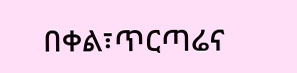በቀል፣ጥርጣሬና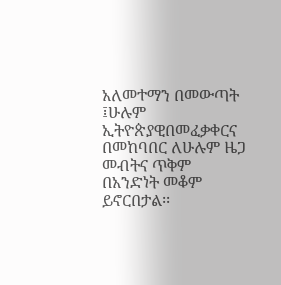አለመተማን በመውጣት ፤ሁሉም ኢትዮጵያዊበመፈቃቀርና በመከባበር ለሁሉም ዜጋ መብትና ጥቅም በአንድነት መቆም ይኖርበታል፡፡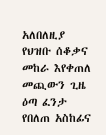አለበለዚያ የህዝቡ ሰቆቃና መከራ እየቀጠለ መጪውን ጊዜ ዕጣ ፈንታ የበለጠ አስከፊና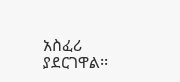አስፈሪ ያደርገዋል፡፡